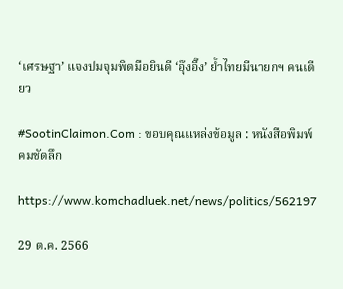‘เศรษฐา’ แจงปมจุมพิตมือยินดี ‘อุ๊งอิ๊ง’ ย้ำไทยมีนายกฯ คนเดียว

#SootinClaimon.Com : ขอบคุณแหล่งข้อมูล : หนังสือพิมพ์คมชัดลึก

https://www.komchadluek.net/news/politics/562197

29 ต.ค. 2566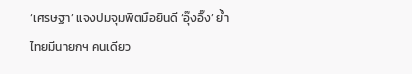‘เศรษฐา’ แจงปมจุมพิตมือยินดี ‘อุ๊งอิ๊ง’ ย้ำไทยมีนายกฯ คนเดียว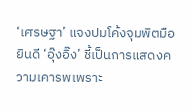‘เศรษฐา’ แจงปมโค้งจุมพิตมือยินดี ‘อุ๊งอิ๊ง’ ชี้เป็นการแสดงความเคารพเพราะ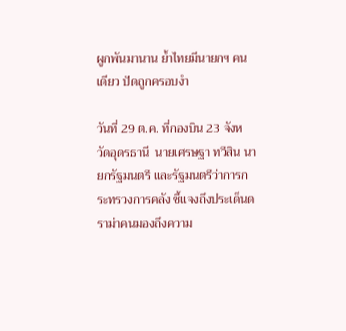ผูกพันมานาน ย้ำไทยมีนายกฯ คนเดียว ปัดถูกครอบงำ

วันที่ 29 ต.ค. ที่กองบิน 23 จังหวัดอุดรธานี  นายเศรษฐา ทวีสิน นายกรัฐมนตรี และรัฐมนตรีว่าการกระทรวงการคลัง ชี้แจงถึงประเด็นดราม่าคนมองถึงความ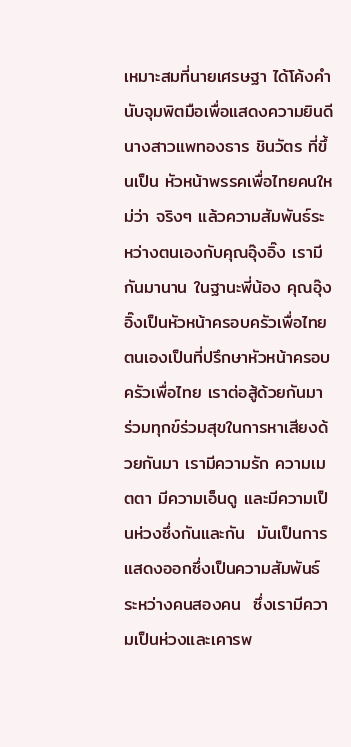เหมาะสมที่นายเศรษฐา ได้โค้งคำนับจุมพิตมือเพื่อแสดงความยินดีนางสาวแพทองธาร ชินวัตร ที่ขึ้นเป็น หัวหน้าพรรคเพื่อไทยคนใหม่ว่า จริงๆ แล้วความสัมพันธ์ระหว่างตนเองกับคุณอุ๊งอิ๊ง เรามีกันมานาน ในฐานะพี่น้อง คุณอุ๊งอิ๊งเป็นหัวหน้าครอบครัวเพื่อไทย  ตนเองเป็นที่ปรึกษาหัวหน้าครอบครัวเพื่อไทย เราต่อสู้ด้วยกันมา ร่วมทุกข์ร่วมสุขในการหาเสียงด้วยกันมา เรามีความรัก ความเมตตา มีความเอ็นดู และมีความเป็นห่วงซึ่งกันและกัน  มันเป็นการแสดงออกซึ่งเป็นความสัมพันธ์ระหว่างคนสองคน  ซึ่งเรามีความเป็นห่วงและเคารพ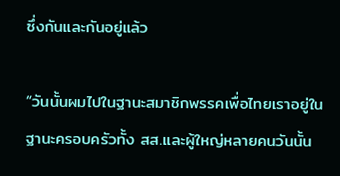ซึ่งกันและกันอยู่แล้ว

“วันนั้นผมไปในฐานะสมาชิกพรรคเพื่อไทยเราอยู่ในฐานะครอบครัวทั้ง สส.และผู้ใหญ่หลายคนวันนั้น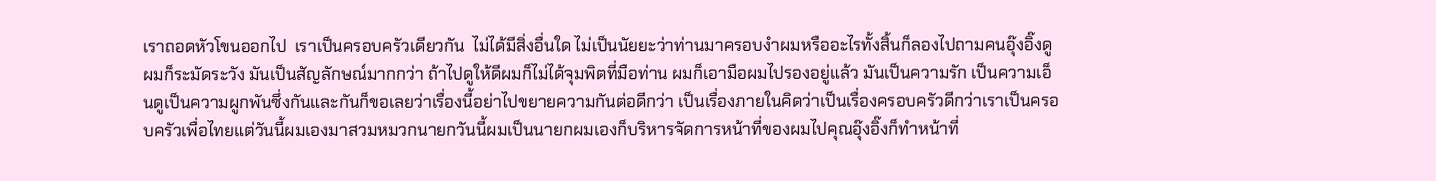เราถอดหัวโขนออกไป  เราเป็นครอบครัวเดียวกัน  ไม่ได้มีสิ่งอื่นใด ไม่เป็นนัยยะว่าท่านมาครอบงำผมหรืออะไรทั้งสิ้นก็ลองไปถามคนอุ๊งอิ๊งดู ผมก็ระมัดระวัง มันเป็นสัญลักษณ์มากกว่า ถ้าไปดูให้ดีผมก็ไม่ได้จุมพิตที่มือท่าน ผมก็เอามือผมไปรองอยู่แล้ว มันเป็นความรัก เป็นความเอ็นดูเป็นความผูกพันซึ่งกันและกันก็ขอเลยว่าเรื่องนี้อย่าไปขยายความกันต่อดีกว่า เป็นเรื่องภายในคิดว่าเป็นเรื่องครอบครัวดีกว่าเราเป็นครอบครัวเพื่อไทยแต่วันนี้ผมเองมาสวมหมวกนายกวันนี้ผมเป็นนายกผมเองก็บริหารจัดการหน้าที่ของผมไปคุณอุ๊งอิ๊งก็ทำหน้าที่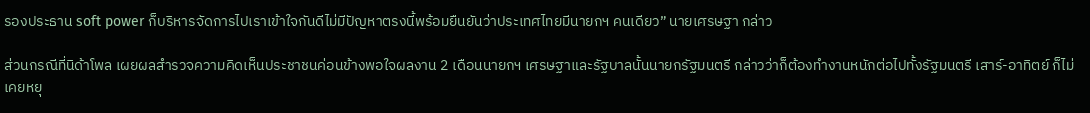รองประธาน soft power ก็บริหารจัดการไปเราเข้าใจกันดีไม่มีปัญหาตรงนี้พร้อมยืนยันว่าประเทศไทยมีนายกฯ คนเดียว” นายเศรษฐา กล่าว

ส่วนกรณีที่นิด้าโพล เผยผลสำรวจความคิดเห็นประชาชนค่อนข้างพอใจผลงาน 2 เดือนนายกฯ เศรษฐาและรัฐบาลนั้นนายกรัฐมนตรี กล่าวว่าก็ต้องทำงานหนักต่อไปทั้งรัฐมนตรี เสาร์-อาทิตย์ ก็ไม่เคยหยุ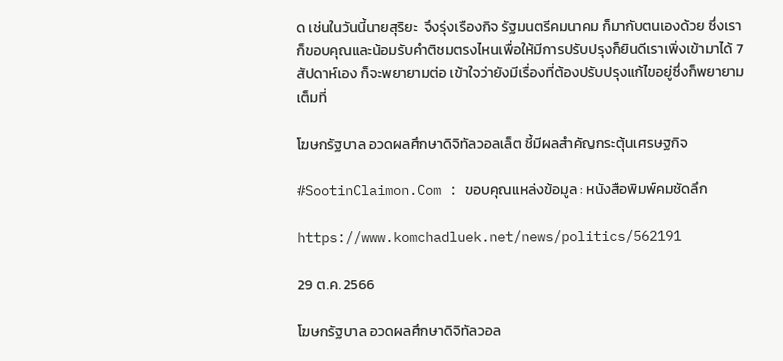ด เช่นในวันนี้นายสุริยะ  จึงรุ่งเรืองกิจ รัฐมนตรีคมนาคม ก็มากับตนเองด้วย ซึ่งเราก็ขอบคุณและน้อมรับคำติชมตรงไหนเพื่อให้มีการปรับปรุงก็ยินดีเราเพิ่งเข้ามาได้ 7 สัปดาห์เอง ก็จะพยายามต่อ เข้าใจว่ายังมีเรื่องที่ต้องปรับปรุงแก้ไขอยู่ซึ่งก็พยายามเต็มที่

โฆษกรัฐบาล อวดผลศึกษาดิจิทัลวอลเล็ต ชี้มีผลสำคัญกระตุ้นเศรษฐกิจ

#SootinClaimon.Com : ขอบคุณแหล่งข้อมูล : หนังสือพิมพ์คมชัดลึก

https://www.komchadluek.net/news/politics/562191

29 ต.ค. 2566

โฆษกรัฐบาล อวดผลศึกษาดิจิทัลวอล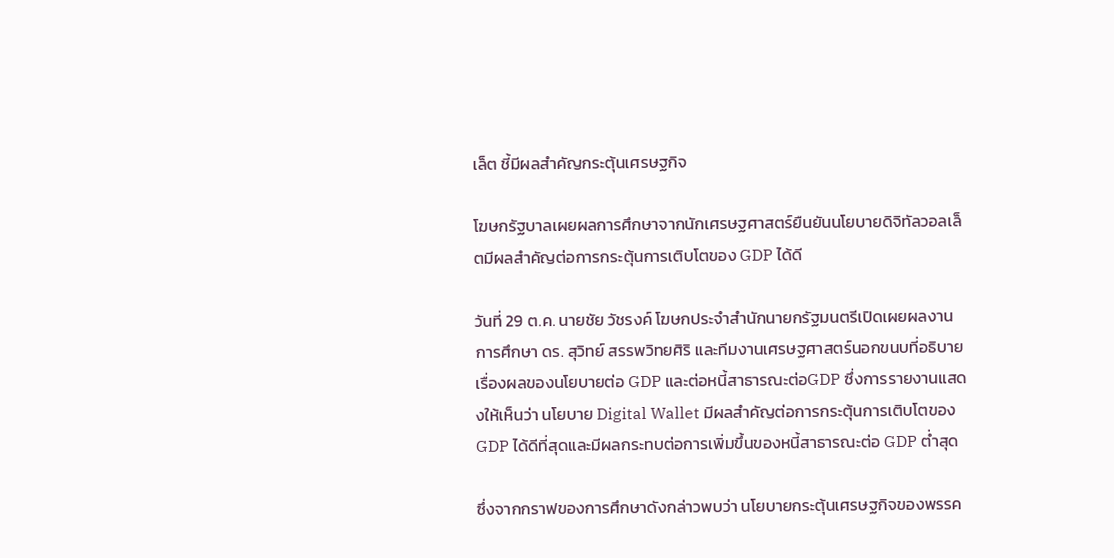เล็ต ชี้มีผลสำคัญกระตุ้นเศรษฐกิจ

โฆษกรัฐบาลเผยผลการศึกษาจากนักเศรษฐศาสตร์ยืนยันนโยบายดิจิทัลวอลเล็ตมีผลสำคัญต่อการกระตุ้นการเติบโตของ GDP ได้ดี

วันที่ 29 ต.ค. นายชัย วัชรงค์ โฆษกประจำสำนักนายกรัฐมนตรีเปิดเผยผลงานการศึกษา ดร. สุวิทย์ สรรพวิทยศิริ และทีมงานเศรษฐศาสตร์นอกขนบที่อธิบายเรื่องผลของนโยบายต่อ GDP และต่อหนี้สาธารณะต่อGDP ซึ่งการรายงานแสดงให้เห็นว่า นโยบาย Digital Wallet มีผลสำคัญต่อการกระตุ้นการเติบโตของ GDP ได้ดีที่สุดและมีผลกระทบต่อการเพิ่มขึ้นของหนี้สาธารณะต่อ GDP ต่ำสุด

ซึ่งจากกราฟของการศึกษาดังกล่าวพบว่า นโยบายกระตุ้นเศรษฐกิจของพรรค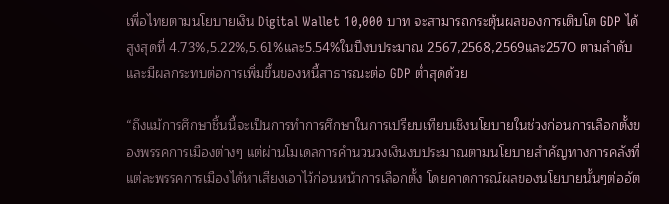เพื่อไทยตามนโยบายเงิน Digital Wallet 10,000 บาท จะสามารถกระตุ้นผลของการเติบโต GDP ได้สูงสุดที่ 4.73%,5.22%,5.61%และ5.54%ในปีงบประมาณ 2567,2568,2569และ2570 ตามลำดับและมีผลกระทบต่อการเพิ่มขึ้นของหนี้สาธารณะต่อ GDP ต่ำสุดด้วย

“ถึงแม้การศึกษาชิ้นนี้จะเป็นการทำการศึกษาในการเปรียบเทียบเชิงนโยบายในช่วงก่อนการเลือกตั้งของพรรคการเมืองต่างๆ แต่ผ่านโมเดลการคำนวนวงเงินงบประมาณตามนโยบายสำคัญทางการคลังที่แต่ละพรรคการเมืองได้หาเสียงเอาไว้ก่อนหน้าการเลือกตั้ง โดยคาดการณ์ผลของนโยบายนั้นๆต่ออัต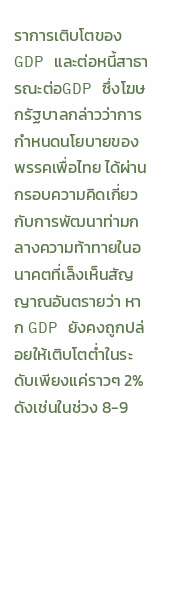ราการเติบโตของ GDP และต่อหนี้สาธารณะต่อGDP ซึ่งโฆษกรัฐบาลกล่าวว่าการกำหนดนโยบายของพรรคเพื่อไทย ได้ผ่านกรอบความคิดเกี่ยวกับการพัฒนาท่ามกลางความท้าทายในอนาคตที่เล็งเห็นสัญญาณอันตรายว่า หาก GDP ยังคงถูกปล่อยให้เติบโตต่ำในระดับเพียงแค่ราวๆ 2% ดังเช่นในช่วง 8-9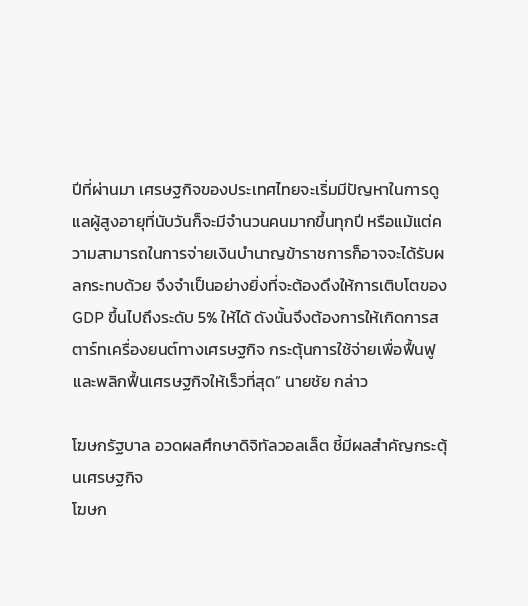ปีที่ผ่านมา เศรษฐกิจของประเทศไทยจะเริ่มมีปัญหาในการดูแลผู้สูงอายุที่นับวันก็จะมีจำนวนคนมากขึ้นทุกปี หรือแม้แต่ความสามารถในการจ่ายเงินบำนาญข้าราชการก็อาจจะได้รับผลกระทบด้วย จึงจำเป็นอย่างยิ่งที่จะต้องดึงให้การเติบโตของ GDP ขึ้นไปถึงระดับ 5% ให้ได้ ดังนั้นจึงต้องการให้เกิดการสตาร์ทเครื่องยนต์ทางเศรษฐกิจ กระตุ้นการใช้จ่ายเพื่อฟื้นฟูและพลิกฟื้นเศรษฐกิจให้เร็วที่สุด” นายชัย กล่าว

โฆษกรัฐบาล อวดผลศึกษาดิจิทัลวอลเล็ต ชี้มีผลสำคัญกระตุ้นเศรษฐกิจ
โฆษก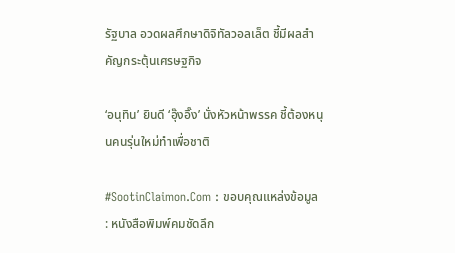รัฐบาล อวดผลศึกษาดิจิทัลวอลเล็ต ชี้มีผลสำคัญกระตุ้นเศรษฐกิจ

‘อนุทิน’ ยินดี ‘อุ๊งอิ๊ง’ นั่งหัวหน้าพรรค ชี้ต้องหนุนคนรุ่นใหม่ทำเพื่อชาติ

#SootinClaimon.Com : ขอบคุณแหล่งข้อมูล : หนังสือพิมพ์คมชัดลึก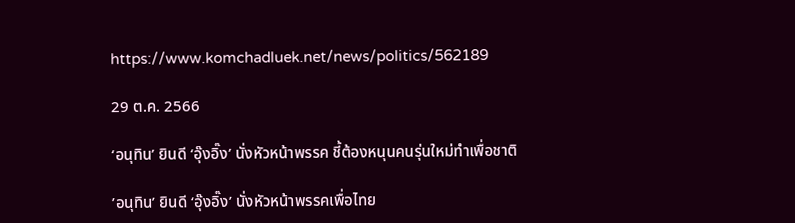https://www.komchadluek.net/news/politics/562189

29 ต.ค. 2566

‘อนุทิน’ ยินดี ‘อุ๊งอิ๊ง’ นั่งหัวหน้าพรรค ชี้ต้องหนุนคนรุ่นใหม่ทำเพื่อชาติ

’อนุทิน’ ยินดี ‘อุ๊งอิ๊ง’ นั่งหัวหน้าพรรคเพื่อไทย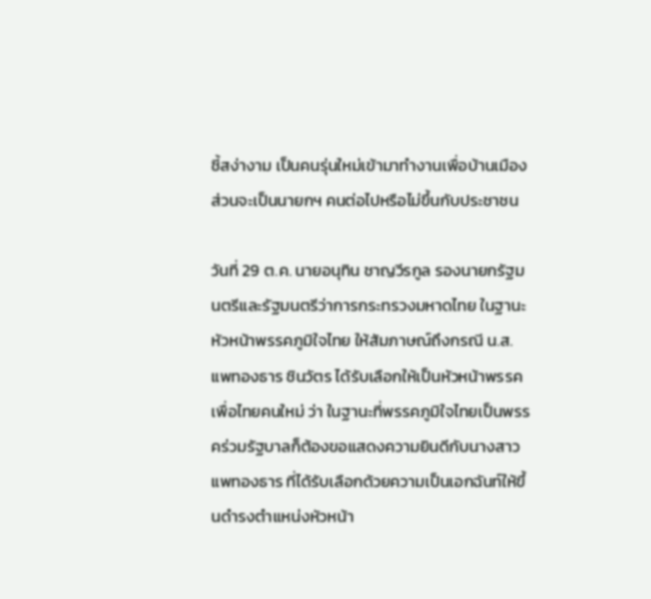ชี้สง่างาม เป็นคนรุ่นใหม่เข้ามาทำงานเพื่อบ้านเมือง ส่วนจะเป็นนายกฯ คนต่อไปหรือไม่ขึ้นกับประชาชน

วันที่ 29 ต.ค. นายอนุทิน ชาญวีรกูล รองนายกรัฐมนตรีและรัฐมนตรีว่าการกระทรวงมหาดไทย ในฐานะหัวหน้าพรรคภูมิใจไทย ให้สัมภาษณ์ถึงกรณี น.ส.แพทองธาร ชินวัตร ได้รับเลือกให้เป็นหัวหน้าพรรคเพื่อไทยคนใหม่ ว่า ในฐานะที่พรรคภูมิใจไทยเป็นพรรคร่วมรัฐบาลก็ต้องขอแสดงความยินดีกับนางสาวแพทองธาร ที่ได้รับเลือกด้วยความเป็นเอกฉันท์ให้ขึ้นดำรงตำแหน่งหัวหน้า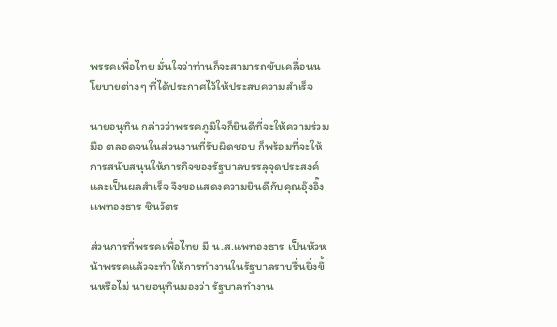พรรคเพื่อไทย มั่นใจว่าท่านก็จะสามารถขับเคลื่อนนโยบายต่างๆ ที่ได้ประกาศไว้ให้ประสบความสำเร็จ

นายอนุทิน กล่าวว่าพรรคภูมิใจก็ยินดีที่จะให้ความร่วมมือ ตลอดจนในส่วนงานที่รับผิดชอบ ก็พร้อมที่จะให้การสนับสนุนให้ภารกิจของรัฐบาลบรรลุจุดประสงค์และเป็นผลสำเร็จ จึงขอแสดงความยินดีกับคุณอุ๊งอิ๊ง เเพทองธาร ชินวัตร

ส่วนการที่พรรคเพื่อไทย มี น.ส.แพทองธาร เป็นหัวหน้าพรรคแล้วจะทำให้การทำงานในรัฐบาลราบรื่นยิ่งขึ้นหรือไม่ นายอนุทินมองว่า รัฐบาลทำงาน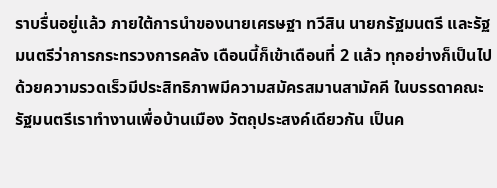ราบรื่นอยู่แล้ว ภายใต้การนำของนายเศรษฐา ทวีสิน นายกรัฐมนตรี และรัฐมนตรีว่าการกระทรวงการคลัง เดือนนี้ก็เข้าเดือนที่ 2 แล้ว ทุกอย่างก็เป็นไปด้วยความรวดเร็วมีประสิทธิภาพมีความสมัครสมานสามัคคี ในบรรดาคณะรัฐมนตรีเราทำงานเพื่อบ้านเมือง วัตถุประสงค์เดียวกัน เป็นค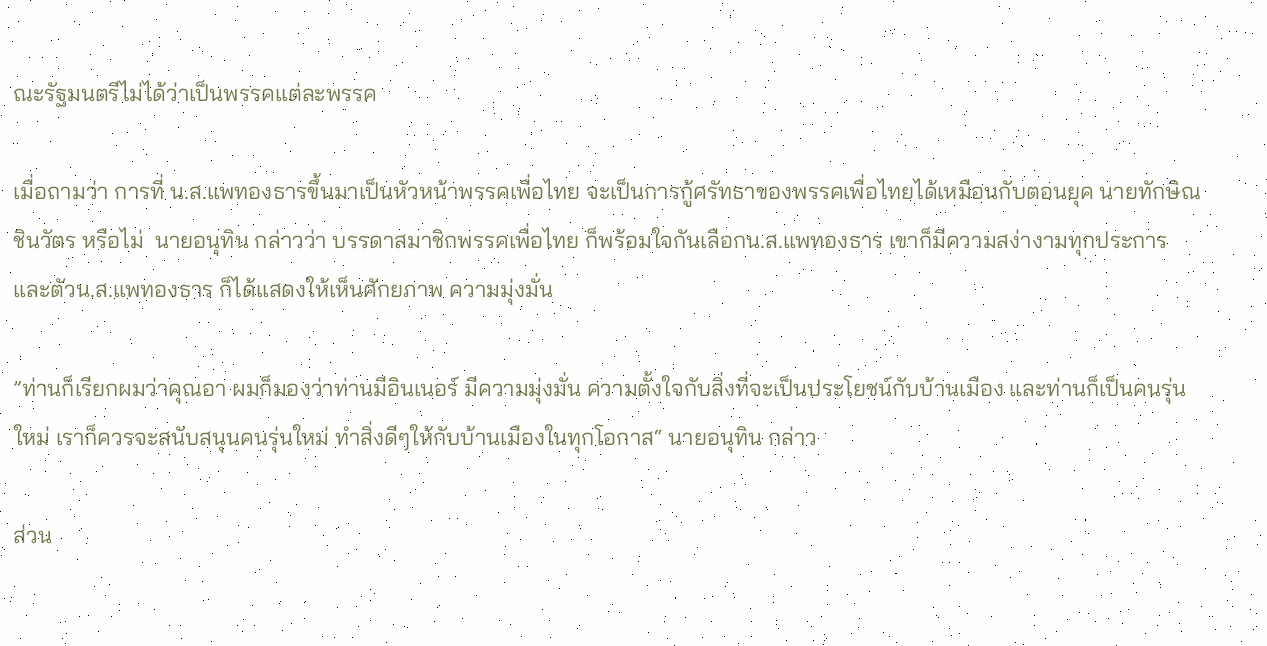ณะรัฐมนตรีไม่ได้ว่าเป็นพรรคแต่ละพรรค

เมื่อถามว่า การที่ น.ส.แพทองธารขึ้นมาเป็นหัวหน้าพรรคเพื่อไทย จะเป็นการกู้ศรัทธาของพรรคเพื่อไทยได้เหมือนกับตอนยุค นายทักษิณ ชินวัตร หรือไม่  นายอนุทิน กล่าวว่า บรรดาสมาชิกพรรคเพื่อไทย ก็พร้อมใจกันเลือกน.ส.แพทองธาร เขาก็มีความสง่างามทุกประการ และตัวน.ส.แพทองธาร ก็ได้แสดงให้เห็นศักยภาพ ความมุ่งมั่น

”ท่านก็เรียกผมว่าคุณอา ผมก็มองว่าท่านมีอินเนอร์ มีความมุ่งมั่น ความตั้งใจกับสิ่งที่จะเป็นประโยชน์กับบ้านเมือง และท่านก็เป็นคนรุ่นใหม่ เราก็ควรจะสนับสนุนคนรุ่นใหม่ ทำสิ่งดีๆให้กับบ้านเมืองในทุกโอกาส“ นายอนุทิน กล่าว

ส่วน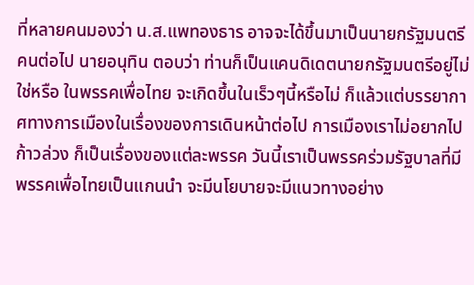ที่หลายคนมองว่า น.ส.แพทองธาร อาจจะได้ขึ้นมาเป็นนายกรัฐมนตรีคนต่อไป นายอนุทิน ตอบว่า ท่านก็เป็นแคนดิเดตนายกรัฐมนตรีอยู่ไม่ใช่หรือ ในพรรคเพื่อไทย จะเกิดขึ้นในเร็วๆนี้หรือไม่ ก็แล้วแต่บรรยากาศทางการเมืองในเรื่องของการเดินหน้าต่อไป การเมืองเราไม่อยากไปก้าวล่วง ก็เป็นเรื่องของแต่ละพรรค วันนี้เราเป็นพรรคร่วมรัฐบาลที่มีพรรคเพื่อไทยเป็นแกนนำ จะมีนโยบายจะมีแนวทางอย่าง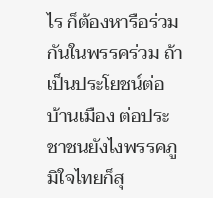ไร ก็ต้องหารือร่วมกันในพรรคร่วม ถ้าเป็นประโยชน์ต่อบ้านเมือง ต่อประชาชนยังไงพรรคภูมิใจไทยก็สุ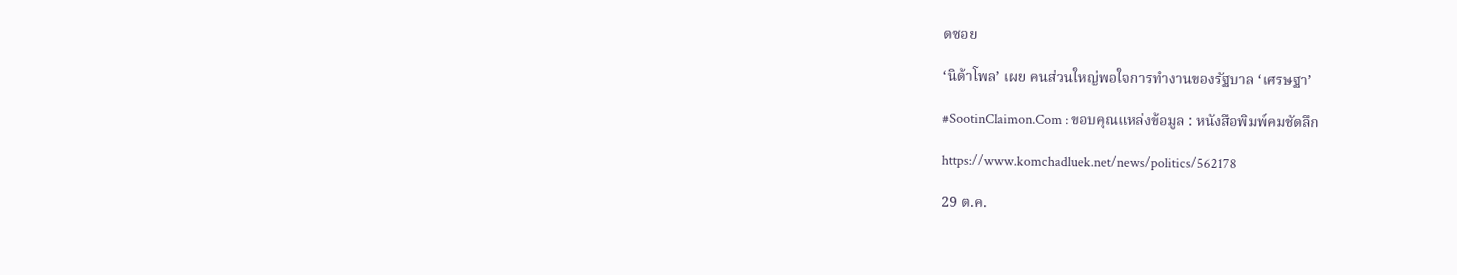ดซอย

‘นิด้าโพล’ เผย คนส่วนใหญ่พอใจการทำงานของรัฐบาล ‘เศรษฐา’

#SootinClaimon.Com : ขอบคุณแหล่งข้อมูล : หนังสือพิมพ์คมชัดลึก

https://www.komchadluek.net/news/politics/562178

29 ต.ค.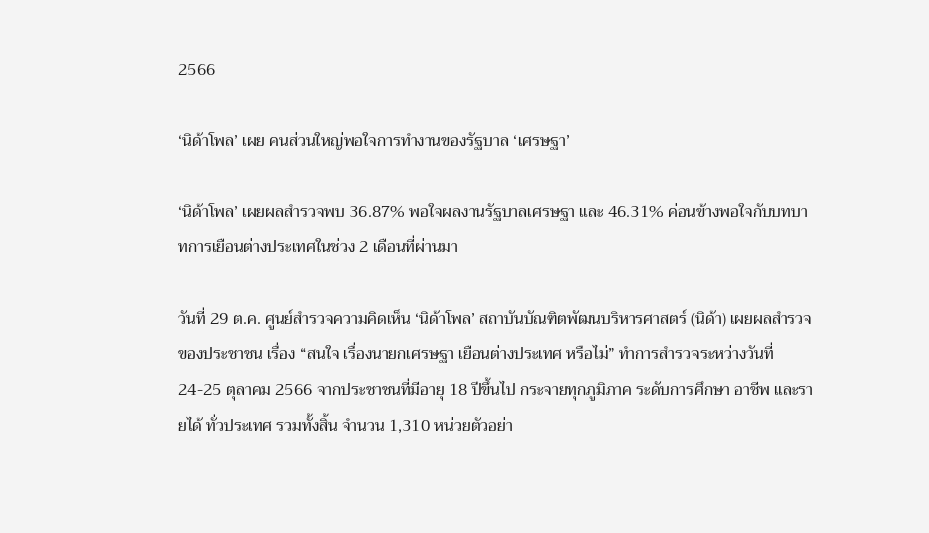2566

‘นิด้าโพล’ เผย คนส่วนใหญ่พอใจการทำงานของรัฐบาล ‘เศรษฐา’

‘นิด้าโพล’ เผยผลสำรวจพบ 36.87% พอใจผลงานรัฐบาลเศรษฐา และ 46.31% ค่อนข้างพอใจกับบทบาทการเยือนต่างประเทศในช่วง 2 เดือนที่ผ่านมา

วันที่ 29 ต.ค. ศูนย์สำรวจความคิดเห็น ‘นิด้าโพล’ สถาบันบัณฑิตพัฒนบริหารศาสตร์ (นิด้า) เผยผลสำรวจของประชาชน เรื่อง “สนใจ เรื่องนายกเศรษฐา เยือนต่างประเทศ หรือไม่” ทำการสำรวจระหว่างวันที่ 24-25 ตุลาคม 2566 จากประชาชนที่มีอายุ 18 ปีขึ้นไป กระจายทุกภูมิภาค ระดับการศึกษา อาชีพ และรายได้ ทั่วประเทศ รวมทั้งสิ้น จำนวน 1,310 หน่วยตัวอย่า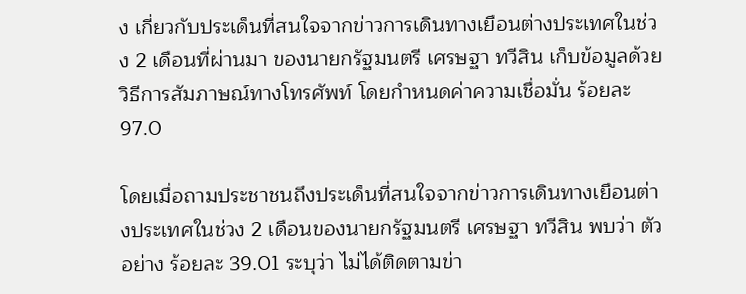ง เกี่ยวกับประเด็นที่สนใจจากข่าวการเดินทางเยือนต่างประเทศในช่วง 2 เดือนที่ผ่านมา ของนายกรัฐมนตรี เศรษฐา ทวีสิน เก็บข้อมูลด้วยวิธีการสัมภาษณ์ทางโทรศัพท์ โดยกำหนดค่าความเชื่อมั่น ร้อยละ 97.0

โดยเมื่อถามประชาชนถึงประเด็นที่สนใจจากข่าวการเดินทางเยือนต่างประเทศในช่วง 2 เดือนของนายกรัฐมนตรี เศรษฐา ทวีสิน พบว่า ตัวอย่าง ร้อยละ 39.01 ระบุว่า ไม่ได้ติดตามข่า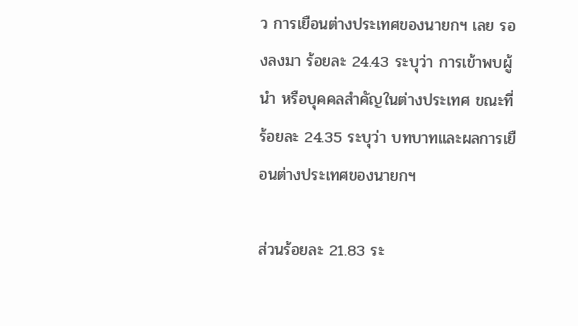ว การเยือนต่างประเทศของนายกฯ เลย รองลงมา ร้อยละ 24.43 ระบุว่า การเข้าพบผู้นำ หรือบุคคลสำคัญในต่างประเทศ ขณะที่ร้อยละ 24.35 ระบุว่า บทบาทและผลการเยือนต่างประเทศของนายกฯ

ส่วนร้อยละ 21.83 ระ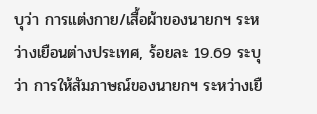บุว่า การแต่งกาย/เสื้อผ้าของนายกฯ ระหว่างเยือนต่างประเทศ, ร้อยละ 19.69 ระบุว่า การให้สัมภาษณ์ของนายกฯ ระหว่างเยื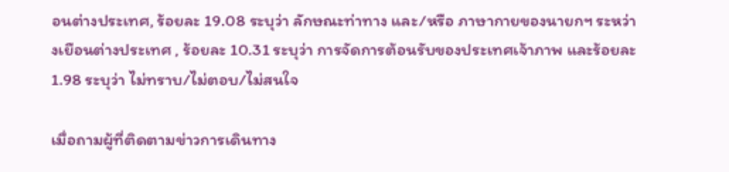อนต่างประเทศ, ร้อยละ 19.08 ระบุว่า ลักษณะท่าทาง และ/หรือ ภาษากายของนายกฯ ระหว่างเยือนต่างประเทศ , ร้อยละ 10.31 ระบุว่า การจัดการต้อนรับของประเทศเจ้าภาพ และร้อยละ 1.98 ระบุว่า ไม่ทราบ/ไม่ตอบ/ไม่สนใจ

เมื่อถามผู้ที่ติดตามข่าวการเดินทาง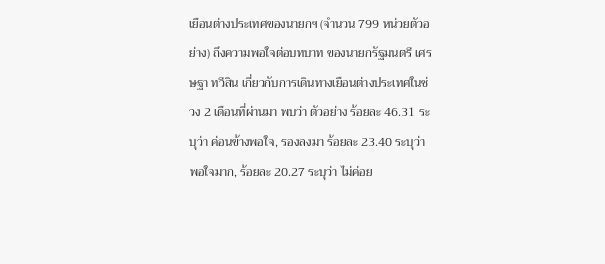เยือนต่างประเทศของนายกฯ (จำนวน 799 หน่วยตัวอย่าง) ถึงความพอใจต่อบทบาท ของนายกรัฐมนตรี เศรษฐา ทวีสิน เกี่ยวกับการเดินทางเยือนต่างประเทศในช่วง 2 เดือนที่ผ่านมา พบว่า ตัวอย่าง ร้อยละ 46.31 ระบุว่า ค่อนข้างพอใจ, รองลงมา ร้อยละ 23.40 ระบุว่า พอใจมาก, ร้อยละ 20.27 ระบุว่า ไม่ค่อย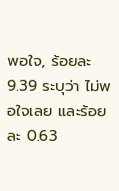พอใจ, ร้อยละ 9.39 ระบุว่า ไม่พอใจเลย และร้อยละ 0.63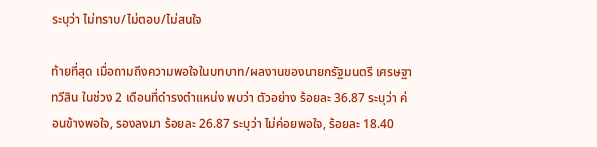ระบุว่า ไม่ทราบ/ไม่ตอบ/ไม่สนใจ

ท้ายที่สุด เมื่อถามถึงความพอใจในบทบาท/ผลงานของนายกรัฐมนตรี เศรษฐา ทวีสิน ในช่วง 2 เดือนที่ดำรงตำแหน่ง พบว่า ตัวอย่าง ร้อยละ 36.87 ระบุว่า ค่อนข้างพอใจ, รองลงมา ร้อยละ 26.87 ระบุว่า ไม่ค่อยพอใจ, ร้อยละ 18.40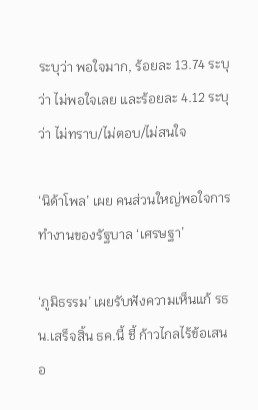ระบุว่า พอใจมาก, ร้อยละ 13.74 ระบุว่า ไม่พอใจเลย และร้อยละ 4.12 ระบุว่า ไม่ทราบ/ไม่ตอบ/ไม่สนใจ

‘นิด้าโพล’ เผย คนส่วนใหญ่พอใจการทำงานของรัฐบาล ‘เศรษฐา’

‘ภูมิธรรม’ เผยรับฟังความเห็นแก้ รธน.เสร็จสิ้น ธค.นี้ ชี้ ก้าวไกลไร้ข้อเสนอ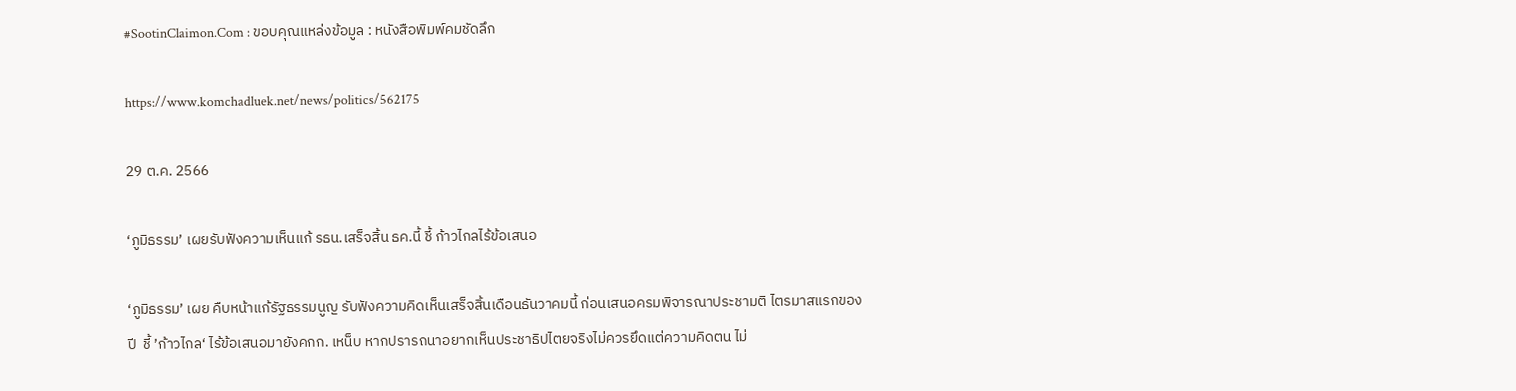#SootinClaimon.Com : ขอบคุณแหล่งข้อมูล : หนังสือพิมพ์คมชัดลึก

https://www.komchadluek.net/news/politics/562175

29 ต.ค. 2566

‘ภูมิธรรม’ เผยรับฟังความเห็นแก้ รธน.เสร็จสิ้น ธค.นี้ ชี้ ก้าวไกลไร้ข้อเสนอ

‘ภูมิธรรม’ เผย คืบหน้าแก้รัฐธรรมนูญ รับฟังความคิดเห็นเสร็จสิ้นเดือนธันวาคมนี้ ก่อนเสนอครมพิจารณาประชามติ ไตรมาสแรกของปี  ชี้ ’ก้าวไกล‘ ไร้ข้อเสนอมายังคกก. เหน็บ หากปรารถนาอยากเห็นประชาธิปไตยจริงไม่ควรยึดแต่ความคิดตน ไม่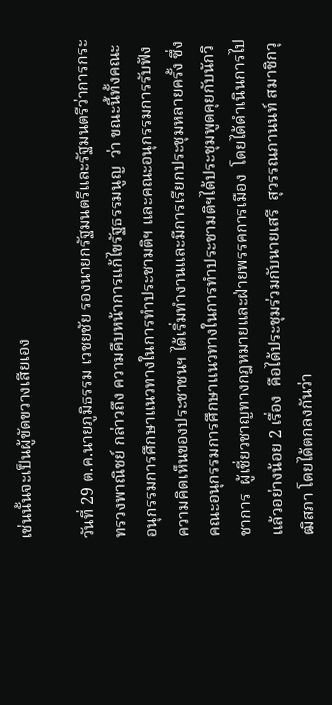เช่นนั้นจะเป็นผู้ขัดขวางเสียเอง

วันที่ 29 ต.ค.นายภูมิธรรม เวชยชัย รองนายกรัฐมนตรีและรัฐมนตรีว่าการกระทรวงพาณิชย์ กล่าวถึง ความคืบหน้าการแก้ไขรัฐธรรมนูญ  ว่า ขณะนี้ทั้งคณะอนุกรรมการศึกษาแนวทางในการทำประชามติฯ และคณะอนุกรรมการรับฟังความคิดเห็นของประชาชนฯ ได้เริ่มทำงานและมีการเรียกประชุมหลายครั้ง ซึ่งคณะอนุกรรมการศึกษาแนวทางในการทำประชามติฯได้ประชุมพูดคุยกับนักวิชาการ  ผู้เชี่ยวชาญทางกฎหมายและฝ่ายพรรคการเมือง  โดยได้ดำเนินการไปแล้วอย่างน้อย 2 เรื่อง  คือได้ประชุมร่วมกับนายเสรี  สุวรรณภานนท์ สมาชิกวุฒิสภา โดยได้ตกลงกันว่า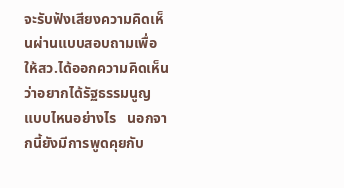จะรับฟังเสียงความคิดเห็นผ่านแบบสอบถามเพื่อให้สว.ได้ออกความคิดเห็นว่าอยากได้รัฐธรรมนูญแบบไหนอย่างไร   นอกจากนี้ยังมีการพูดคุยกับ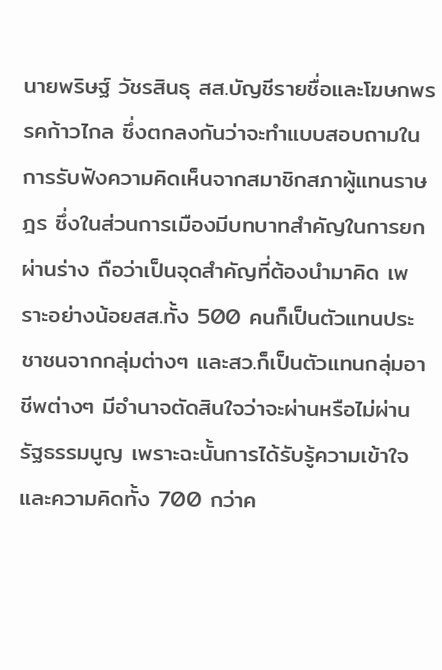นายพริษฐ์ วัชรสินธุ สส.บัญชีรายชื่อและโฆษกพรรคก้าวไกล ซึ่งตกลงกันว่าจะทำแบบสอบถามในการรับฟังความคิดเห็นจากสมาชิกสภาผู้แทนราษฎร ซึ่งในส่วนการเมืองมีบทบาทสำคัญในการยกผ่านร่าง ถือว่าเป็นจุดสำคัญที่ต้องนำมาคิด เพราะอย่างน้อยสส.ทั้ง 500 คนก็เป็นตัวแทนประชาชนจากกลุ่มต่างๆ และสว.ก็เป็นตัวแทนกลุ่มอาชีพต่างๆ มีอำนาจตัดสินใจว่าจะผ่านหรือไม่ผ่านรัฐธรรมนูญ เพราะฉะนั้นการได้รับรู้ความเข้าใจและความคิดทั้ง 700 กว่าค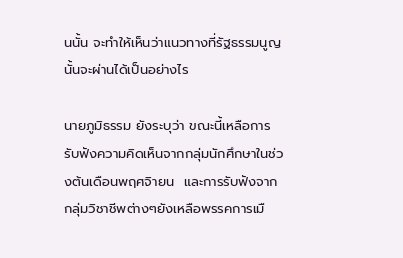นนั้น จะทำให้เห็นว่าแนวทางที่รัฐธรรมนูญนั้นจะผ่านได้เป็นอย่างไร

นายภูมิธรรม ยังระบุว่า ขณะนี้เหลือการรับฟังความคิดเห็นจากกลุ่มนักศึกษาในช่วงต้นเดือนพฤศจิายน  และการรับฟังจากกลุ่มวิชาชีพต่างๆยังเหลือพรรคการเมื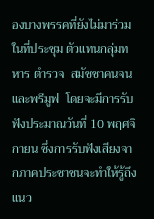องบางพรรคที่ยังไม่มาร่วมในที่ประชุม ตัวแทนกลุ่มทหาร ตำรวจ  สมัชชาคนจน และพรีมูฟ  โดยจะมีการรับฟังประมาณวันที่ 10 พฤศจิกายน ซึ่งการรับฟังเสียงจากภาคประชาชนจะทำให้รู้ถึงแนว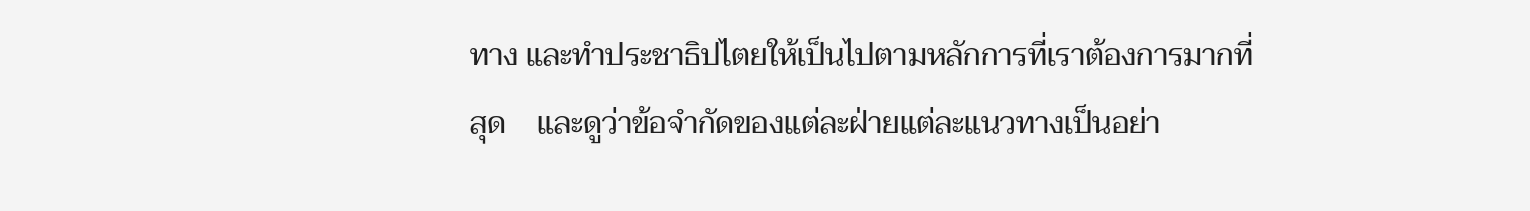ทาง และทำประชาธิปไตยให้เป็นไปตามหลักการที่เราต้องการมากที่สุด    และดูว่าข้อจำกัดของแต่ละฝ่ายแต่ละแนวทางเป็นอย่า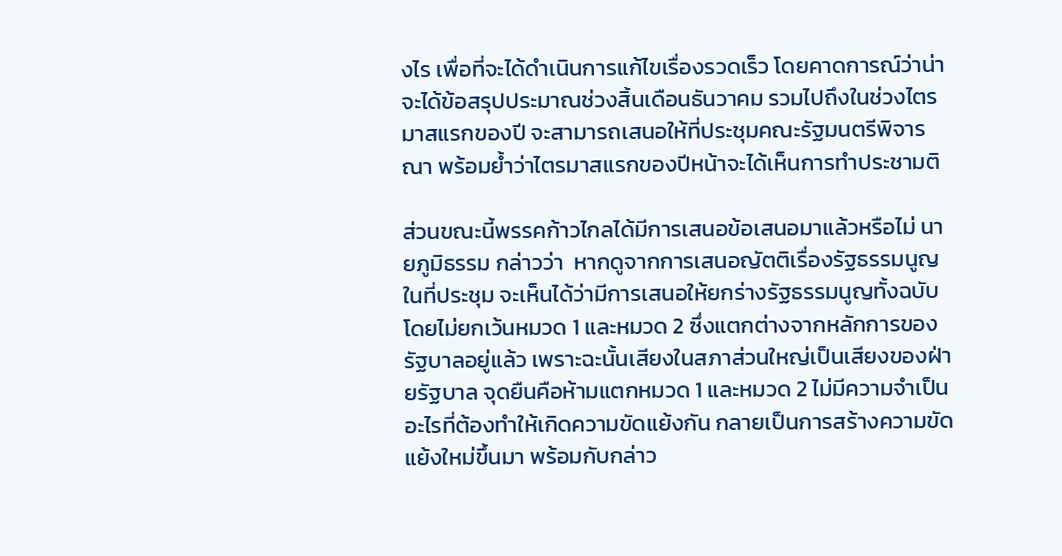งไร เพื่อที่จะได้ดำเนินการแก้ไขเรื่องรวดเร็ว โดยคาดการณ์ว่าน่าจะได้ข้อสรุปประมาณช่วงสิ้นเดือนธันวาคม รวมไปถึงในช่วงไตรมาสแรกของปี จะสามารถเสนอให้ที่ประชุมคณะรัฐมนตรีพิจารณา พร้อมย้ำว่าไตรมาสแรกของปีหน้าจะได้เห็นการทำประชามติ

ส่วนขณะนี้พรรคก้าวไกลได้มีการเสนอข้อเสนอมาแล้วหรือไม่ นายภูมิธรรม กล่าวว่า  หากดูจากการเสนอญัตติเรื่องรัฐธรรมนูญในที่ประชุม จะเห็นได้ว่ามีการเสนอให้ยกร่างรัฐธรรมนูญทั้งฉบับโดยไม่ยกเว้นหมวด 1 และหมวด 2 ซึ่งแตกต่างจากหลักการของรัฐบาลอยู่แล้ว เพราะฉะนั้นเสียงในสภาส่วนใหญ่เป็นเสียงของฝ่ายรัฐบาล จุดยืนคือห้ามแตกหมวด 1 และหมวด 2 ไม่มีความจำเป็นอะไรที่ต้องทำให้เกิดความขัดแย้งกัน กลายเป็นการสร้างความขัดแย้งใหม่ขึ้นมา พร้อมกับกล่าว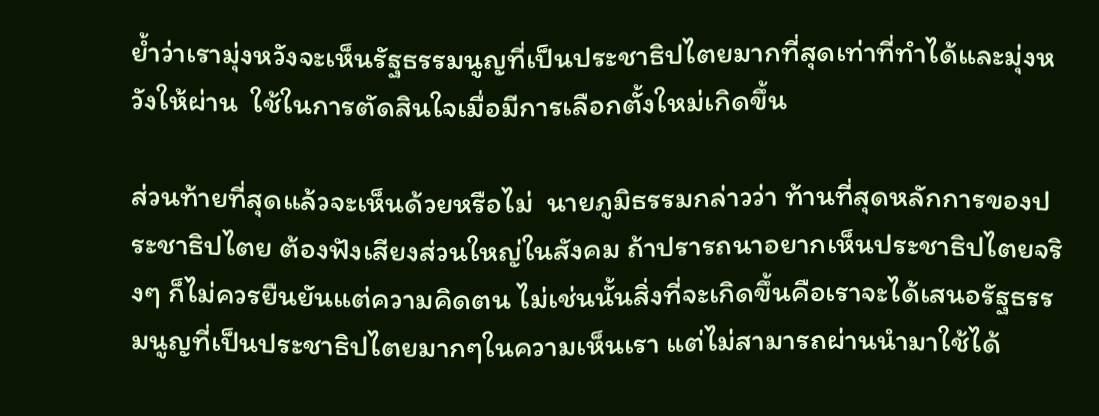ย้ำว่าเรามุ่งหวังจะเห็นรัฐธรรมนูญที่เป็นประชาธิปไตยมากที่สุดเท่าที่ทำได้และมุ่งหวังให้ผ่าน  ใช้ในการตัดสินใจเมื่อมีการเลือกตั้งใหม่เกิดขึ้น

ส่วนท้ายที่สุดแล้วจะเห็นด้วยหรือไม่  นายภูมิธรรมกล่าวว่า ท้านที่สุดหลักการของประชาธิปไตย ต้องฟังเสียงส่วนใหญ่ในสังคม ถ้าปรารถนาอยากเห็นประชาธิปไตยจริงๆ ก็ไม่ควรยืนยันแต่ความคิดตน ไม่เช่นนั้นสิ่งที่จะเกิดขึ้นคือเราจะได้เสนอรัฐธรรมนูญที่เป็นประชาธิปไตยมากๆในความเห็นเรา แต่ไม่สามารถผ่านนำมาใช้ได้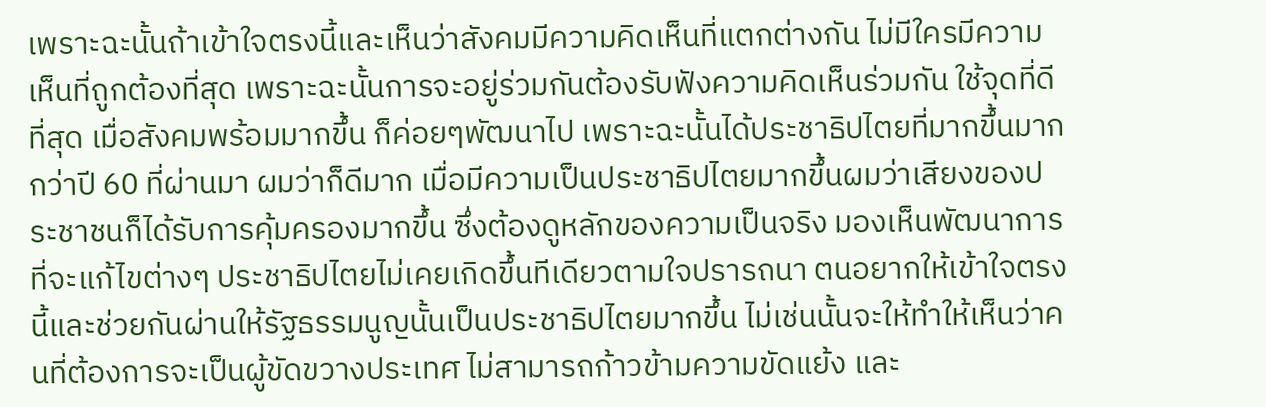เพราะฉะนั้นถ้าเข้าใจตรงนี้และเห็นว่าสังคมมีความคิดเห็นที่แตกต่างกัน ไม่มีใครมีความเห็นที่ถูกต้องที่สุด เพราะฉะนั้นการจะอยู่ร่วมกันต้องรับฟังความคิดเห็นร่วมกัน ใช้จุดที่ดีที่สุด เมื่อสังคมพร้อมมากขึ้น ก็ค่อยๆพัฒนาไป เพราะฉะนั้นได้ประชาธิปไตยที่มากขึ้นมากกว่าปี 60 ที่ผ่านมา ผมว่าก็ดีมาก เมื่อมีความเป็นประชาธิปไตยมากขึ้นผมว่าเสียงของประชาชนก็ได้รับการคุ้มครองมากขึ้น ซึ่งต้องดูหลักของความเป็นจริง มองเห็นพัฒนาการที่จะแก้ไขต่างๆ ประชาธิปไตยไม่เคยเกิดขึ้นทีเดียวตามใจปรารถนา ตนอยากให้เข้าใจตรงนี้และช่วยกันผ่านให้รัฐธรรมนูญนั้นเป็นประชาธิปไตยมากขึ้น ไม่เช่นนั้นจะให้ทำให้เห็นว่าคนที่ต้องการจะเป็นผู้ขัดขวางประเทศ ไม่สามารถก้าวข้ามความขัดแย้ง และ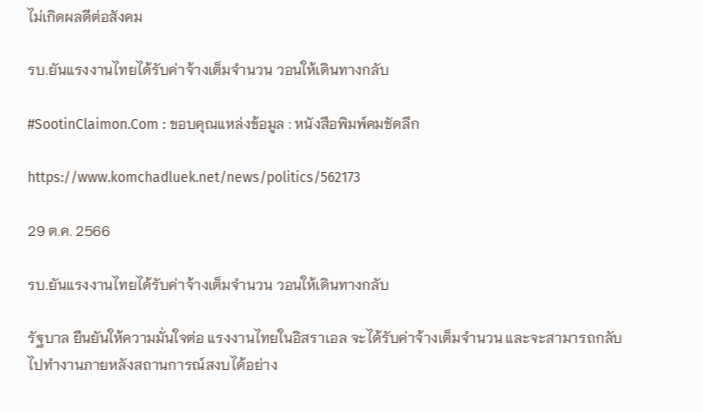ไม่เกิดผลดีต่อสังคม

รบ.ยันแรงงานไทยได้รับค่าจ้างเต็มจำนวน วอนให้เดินทางกลับ

#SootinClaimon.Com : ขอบคุณแหล่งข้อมูล : หนังสือพิมพ์คมชัดลึก

https://www.komchadluek.net/news/politics/562173

29 ต.ค. 2566

รบ.ยันแรงงานไทยได้รับค่าจ้างเต็มจำนวน วอนให้เดินทางกลับ

รัฐบาล ยืนยันให้ความมั่นใจต่อ แรงงานไทยในอิสราเอล จะได้รับค่าจ้างเต็มจำนวน และจะสามารถกลับไปทำงานภายหลังสถานการณ์สงบได้อย่าง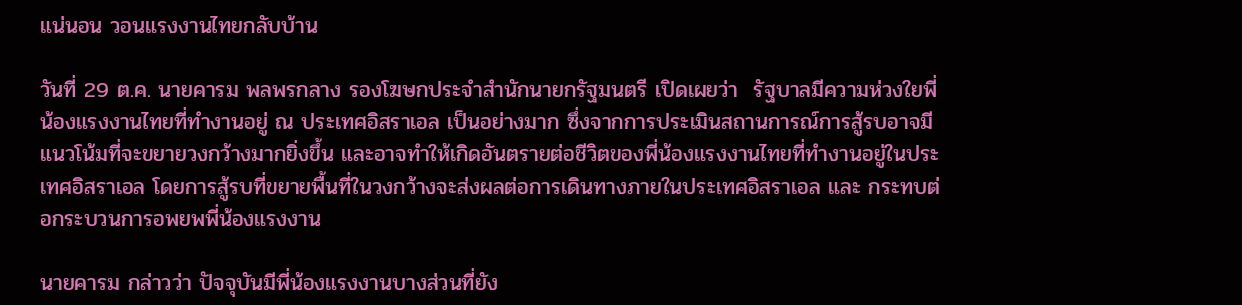แน่นอน วอนแรงงานไทยกลับบ้าน

วันที่ 29 ต.ค. นายคารม พลพรกลาง รองโฆษกประจำสำนักนายกรัฐมนตรี เปิดเผยว่า  รัฐบาลมีความห่วงใยพี่น้องแรงงานไทยที่ทำงานอยู่ ณ ประเทศอิสราเอล เป็นอย่างมาก ซึ่งจากการประเมินสถานการณ์การสู้รบอาจมีแนวโน้มที่จะขยายวงกว้างมากยิ่งขึ้น และอาจทำให้เกิดอันตรายต่อชีวิตของพี่น้องแรงงานไทยที่ทำงานอยู่ในประเทศอิสราเอล โดยการสู้รบที่ขยายพื้นที่ในวงกว้างจะส่งผลต่อการเดินทางภายในประเทศอิสราเอล และ กระทบต่อกระบวนการอพยพพี่น้องแรงงาน

นายคารม กล่าวว่า ปัจจุบันมีพี่น้องแรงงานบางส่วนที่ยัง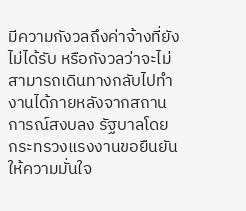มีความกังวลถึงค่าจ้างที่ยังไม่ได้รับ หรือกังวลว่าจะไม่สามารถเดินทางกลับไปทำงานได้ภายหลังจากสถานการณ์สงบลง รัฐบาลโดย กระทรวงแรงงานขอยืนยันให้ความมั่นใจ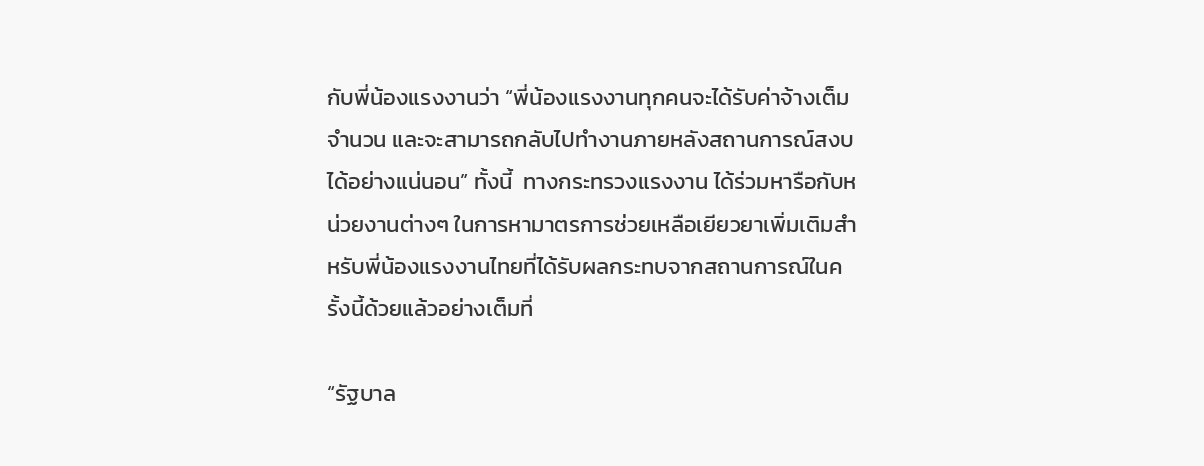กับพี่น้องแรงงานว่า “พี่น้องแรงงานทุกคนจะได้รับค่าจ้างเต็มจำนวน และจะสามารถกลับไปทำงานภายหลังสถานการณ์สงบได้อย่างแน่นอน” ทั้งนี้  ทางกระทรวงแรงงาน ได้ร่วมหารือกับหน่วยงานต่างๆ ในการหามาตรการช่วยเหลือเยียวยาเพิ่มเติมสำหรับพี่น้องแรงงานไทยที่ได้รับผลกระทบจากสถานการณ์ในครั้งนี้ด้วยแล้วอย่างเต็มที่

“รัฐบาล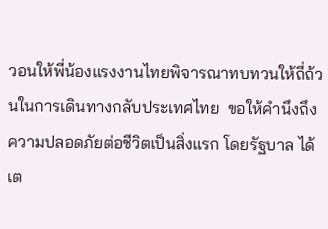วอนให้พี่น้องแรงงานไทยพิจารณาทบทวนให้ถี่ถ้วนในการเดินทางกลับประเทศไทย  ขอให้คำนึงถึงความปลอดภัยต่อชีวิตเป็นสิ่งแรก โดยรัฐบาล ได้เต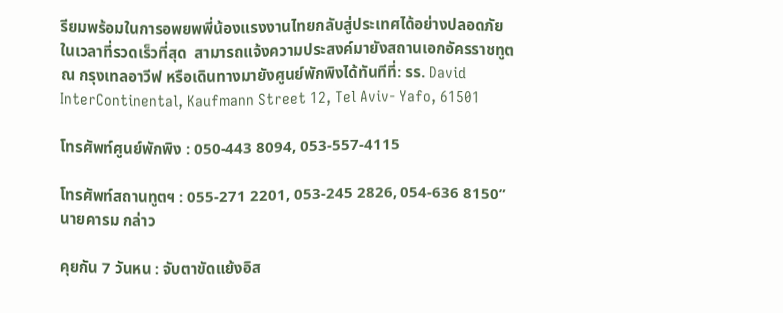รียมพร้อมในการอพยพพี่น้องแรงงานไทยกลับสู่ประเทศได้อย่างปลอดภัยในเวลาที่รวดเร็วที่สุด  สามารถแจ้งความประสงค์มายังสถานเอกอัครราชทูต ณ กรุงเทลอาวีฟ หรือเดินทางมายังศูนย์พักพิงได้ทันทีที่: รร. David InterContinental, Kaufmann Street 12, Tel Aviv- Yafo, 61501

โทรศัพท์ศูนย์พักพิง : 050-443 8094, 053-557-4115

โทรศัพท์สถานทูตฯ : 055-271 2201, 053-245 2826, 054-636 8150” นายคารม กล่าว

คุยกัน 7 วันหน : จับตาขัดแย้งอิส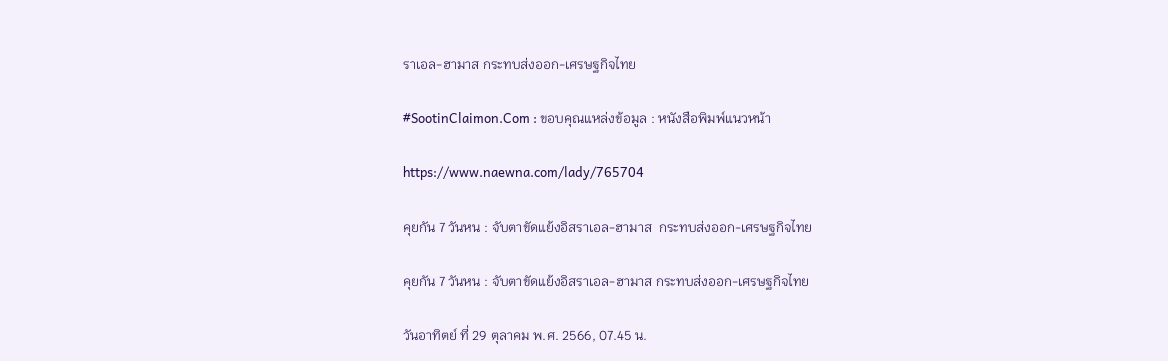ราเอล-ฮามาส กระทบส่งออก-เศรษฐกิจไทย

#SootinClaimon.Com : ขอบคุณแหล่งข้อมูล : หนังสือพิมพ์แนวหน้า

https://www.naewna.com/lady/765704

คุยกัน 7 วันหน : จับตาขัดแย้งอิสราเอล-ฮามาส  กระทบส่งออก-เศรษฐกิจไทย

คุยกัน 7 วันหน : จับตาขัดแย้งอิสราเอล-ฮามาส กระทบส่งออก-เศรษฐกิจไทย

วันอาทิตย์ ที่ 29 ตุลาคม พ.ศ. 2566, 07.45 น.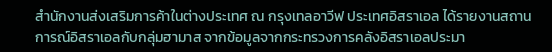สำนักงานส่งเสริมการค้าในต่างประเทศ ณ กรุงเทลอาวีฟ ประเทศอิสราเอล ได้รายงานสถานการณ์อิสราเอลกับกลุ่มฮามาส จากข้อมูลจากกระทรวงการคลังอิสราเอลประมา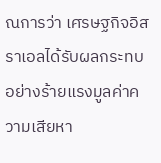ณการว่า เศรษฐกิจอิสราเอลได้รับผลกระทบอย่างร้ายแรงมูลค่าความเสียหา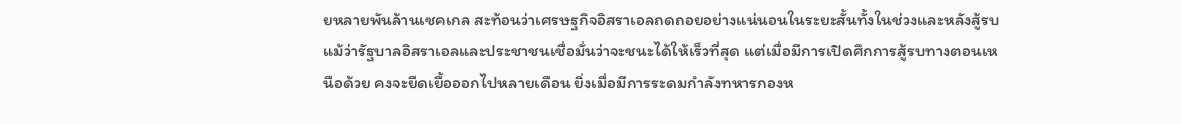ยหลายพันล้านเชคเกล สะท้อนว่าเศรษฐกิจอิสราเอลถดถอยอย่างแน่นอนในระยะสั้นทั้งในช่วงและหลังสู้รบ แม้ว่ารัฐบาลอิสราเอลและประชาชนเชื่อมั่นว่าจะชนะได้ให้เร็วที่สุด แต่เมื่อมีการเปิดศึกการสู้รบทางตอนเหนือด้วย คงจะยืดเยื้อออกไปหลายเดือน ยิ่งเมื่อมีการระดมกำลังทหารกองห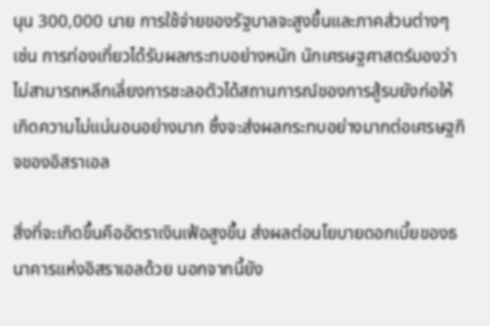นุน 300,000 นาย การใช้จ่ายของรัฐบาลจะสูงขึ้นและภาคส่วนต่างๆ เช่น การท่องเที่ยวได้รับผลกระทบอย่างหนัก นักเศรษฐศาสตร์มองว่าไม่สามารถหลีกเลี่ยงการชะลอตัวได้สถานการณ์ของการสู้รบยังก่อให้เกิดความไม่แน่นอนอย่างมาก ซึ่งจะส่งผลกระทบอย่างมากต่อเศรษฐกิจของอิสราเอล

สิ่งที่จะเกิดขึ้นคืออัตราเงินเฟ้อสูงขึ้น ส่งผลต่อนโยบายดอกเบี้ยของธนาคารแห่งอิสราเอลด้วย นอกจากนี้ยัง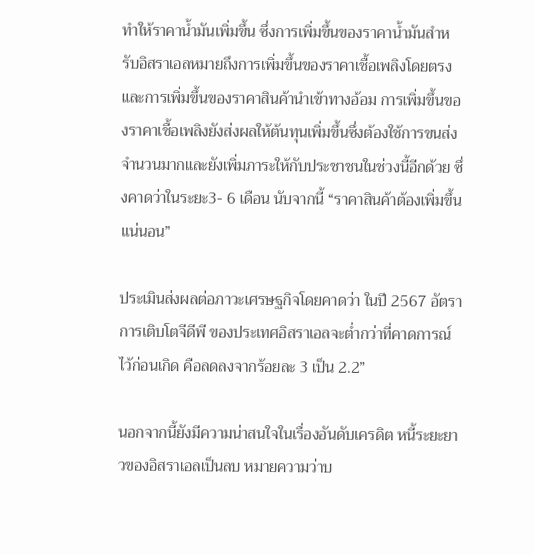ทำให้ราคาน้ำมันเพิ่มขึ้น ซึ่งการเพิ่มขึ้นของราคาน้ำมันสำหรับอิสราเอลหมายถึงการเพิ่มขึ้นของราคาเชื้อเพลิงโดยตรง และการเพิ่มขึ้นของราคาสินค้านำเข้าทางอ้อม การเพิ่มขึ้นของราคาเชื้อเพลิงยังส่งผลให้ต้นทุนเพิ่มขึ้นซึ่งต้องใช้การขนส่งจำนวนมากและยังเพิ่มภาระให้กับประชาชนในช่วงนี้อีกด้วย ซึ่งคาดว่าในระยะ3- 6 เดือน นับจากนี้ “ราคาสินค้าต้องเพิ่มขึ้นแน่นอน”

ประเมินส่งผลต่อภาวะเศรษฐกิจโดยคาดว่า ในปี 2567 อัตราการเติบโตจีดีพี ของประเทศอิสราเอลจะต่ำกว่าที่คาดการณ์ไว้ก่อนเกิด คือลดลงจากร้อยละ 3 เป็น 2.2”

นอกจากนี้ยังมีความน่าสนใจในเรื่องอันดับเครดิต หนี้ระยะยาวของอิสราเอลเป็นลบ หมายความว่าบ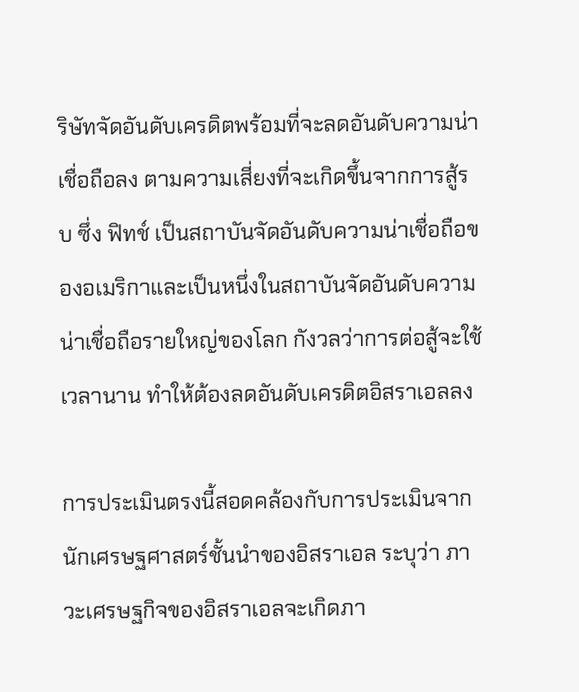ริษัทจัดอันดับเครดิตพร้อมที่จะลดอันดับความน่าเชื่อถือลง ตามความเสี่ยงที่จะเกิดขึ้นจากการสู้รบ ซึ่ง ฟิทช์ เป็นสถาบันจัดอันดับความน่าเชื่อถือของอเมริกาและเป็นหนึ่งในสถาบันจัดอันดับความน่าเชื่อถือรายใหญ่ของโลก กังวลว่าการต่อสู้จะใช้เวลานาน ทำให้ต้องลดอันดับเครดิตอิสราเอลลง

การประเมินตรงนี้สอดคล้องกับการประเมินจากนักเศรษฐศาสตร์ชั้นนำของอิสราเอล ระบุว่า ภาวะเศรษฐกิจของอิสราเอลจะเกิดภา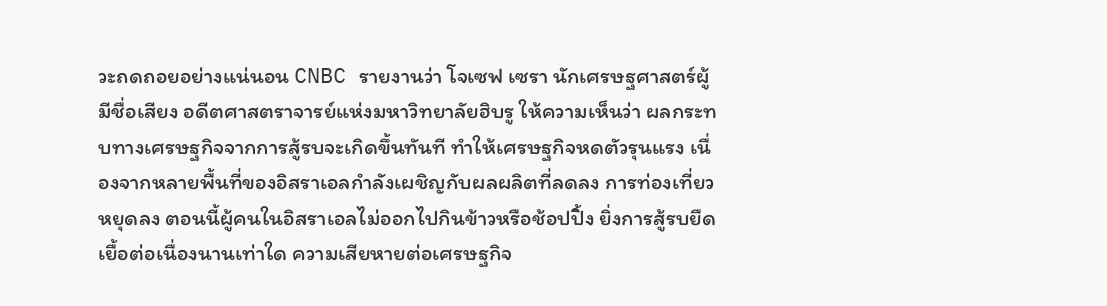วะถดถอยอย่างแน่นอน CNBC รายงานว่า โจเซฟ เซรา นักเศรษฐศาสตร์ผู้มีชื่อเสียง อดีตศาสตราจารย์แห่งมหาวิทยาลัยฮิบรู ให้ความเห็นว่า ผลกระทบทางเศรษฐกิจจากการสู้รบจะเกิดขึ้นทันที ทำให้เศรษฐกิจหดตัวรุนแรง เนื่องจากหลายพื้นที่ของอิสราเอลกำลังเผชิญกับผลผลิตที่ลดลง การท่องเที่ยวหยุดลง ตอนนี้ผู้คนในอิสราเอลไม่ออกไปกินข้าวหรือช้อปปิ้ง ยิ่งการสู้รบยืดเยื้อต่อเนื่องนานเท่าใด ความเสียหายต่อเศรษฐกิจ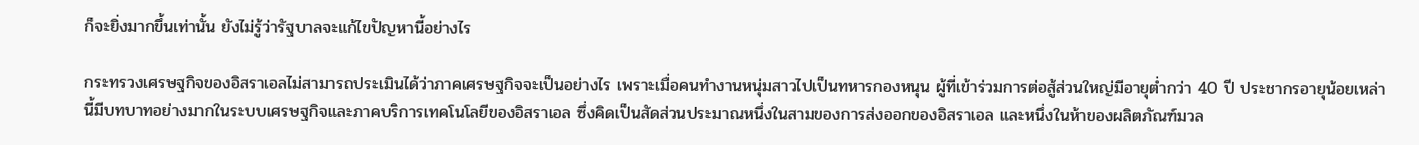ก็จะยิ่งมากขึ้นเท่านั้น ยังไม่รู้ว่ารัฐบาลจะแก้ไขปัญหานี้อย่างไร

กระทรวงเศรษฐกิจของอิสราเอลไม่สามารถประเมินได้ว่าภาคเศรษฐกิจจะเป็นอย่างไร เพราะเมื่อคนทำงานหนุ่มสาวไปเป็นทหารกองหนุน ผู้ที่เข้าร่วมการต่อสู้ส่วนใหญ่มีอายุต่ำกว่า 40 ปี ประชากรอายุน้อยเหล่านี้มีบทบาทอย่างมากในระบบเศรษฐกิจและภาคบริการเทคโนโลยีของอิสราเอล ซึ่งคิดเป็นสัดส่วนประมาณหนึ่งในสามของการส่งออกของอิสราเอล และหนึ่งในห้าของผลิตภัณฑ์มวล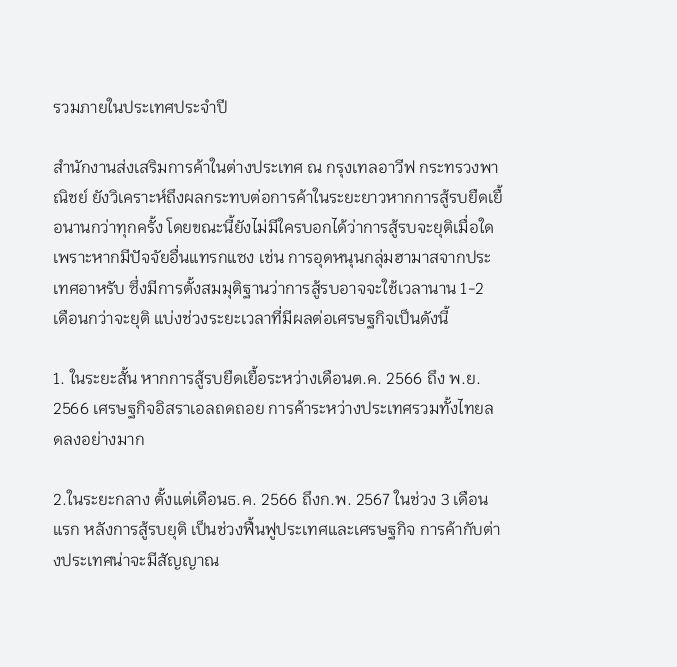รวมภายในประเทศประจำปี

สำนักงานส่งเสริมการค้าในต่างประเทศ ณ กรุงเทลอาวีฟ กระทรวงพาณิชย์ ยังวิเคราะห์ถึงผลกระทบต่อการค้าในระยะยาวหากการสู้รบยืดเยื้อนานกว่าทุกครั้ง โดยขณะนี้ยังไม่มีใครบอกได้ว่าการสู้รบจะยุติเมื่อใด เพราะหากมีปัจจัยอื่นแทรกแซง เช่น การอุดหนุนกลุ่มฮามาสจากประเทศอาหรับ ซึ่งมีการตั้งสมมุติฐานว่าการสู้รบอาจจะใช้เวลานาน 1-2 เดือนกว่าจะยุติ แบ่งช่วงระยะเวลาที่มีผลต่อเศรษฐกิจเป็นดังนี้

1. ในระยะสั้น หากการสู้รบยืดเยื้อระหว่างเดือนต.ค. 2566 ถึง พ.ย. 2566 เศรษฐกิจอิสราเอลถดถอย การค้าระหว่างประเทศรวมทั้งไทยลดลงอย่างมาก

2.ในระยะกลาง ตั้งแต่เดือนธ.ค. 2566 ถึงก.พ. 2567 ในช่วง 3 เดือนแรก หลังการสู้รบยุติ เป็นช่วงฟื้นฟูประเทศและเศรษฐกิจ การค้ากับต่างประเทศน่าจะมีสัญญาณ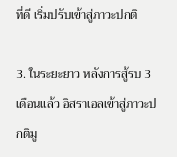ที่ดี เริ่มปรับเข้าสู่ภาวะปกติ

3. ในระยะยาว หลังการสู้รบ 3 เดือนแล้ว อิสราเอลเข้าสู่ภาวะปกติมู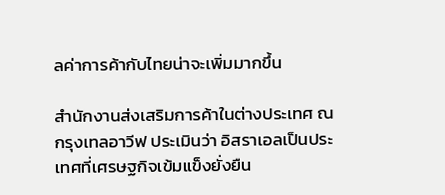ลค่าการค้ากับไทยน่าจะเพิ่มมากขึ้น

สำนักงานส่งเสริมการค้าในต่างประเทศ ณ กรุงเทลอาวีฟ ประเมินว่า อิสราเอลเป็นประเทศที่เศรษฐกิจเข้มแข็งยั่งยืน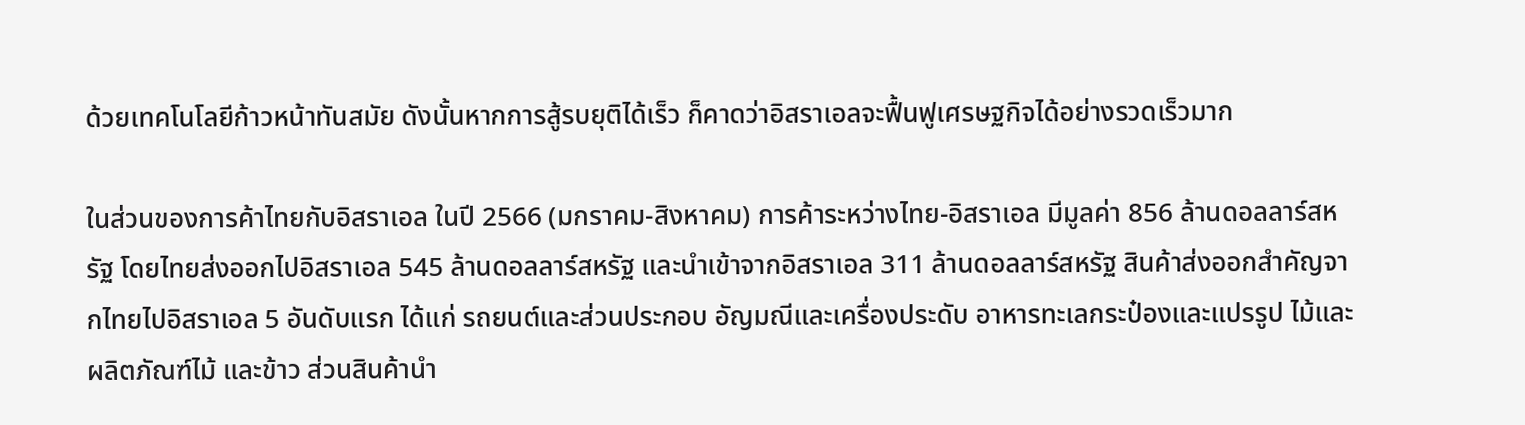ด้วยเทคโนโลยีก้าวหน้าทันสมัย ดังนั้นหากการสู้รบยุติได้เร็ว ก็คาดว่าอิสราเอลจะฟื้นฟูเศรษฐกิจได้อย่างรวดเร็วมาก

ในส่วนของการค้าไทยกับอิสราเอล ในปี 2566 (มกราคม-สิงหาคม) การค้าระหว่างไทย-อิสราเอล มีมูลค่า 856 ล้านดอลลาร์สหรัฐ โดยไทยส่งออกไปอิสราเอล 545 ล้านดอลลาร์สหรัฐ และนำเข้าจากอิสราเอล 311 ล้านดอลลาร์สหรัฐ สินค้าส่งออกสำคัญจากไทยไปอิสราเอล 5 อันดับแรก ได้แก่ รถยนต์และส่วนประกอบ อัญมณีและเครื่องประดับ อาหารทะเลกระป๋องและแปรรูป ไม้และผลิตภัณฑ์ไม้ และข้าว ส่วนสินค้านำ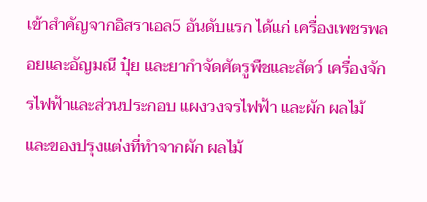เข้าสำคัญจากอิสราเอล5 อันดับแรก ได้แก่ เครื่องเพชรพลอยและอัญมณี ปุ๋ย และยากำจัดศัตรูพืชและสัตว์ เครื่องจักรไฟฟ้าและส่วนประกอบ แผงวงจรไฟฟ้า และผัก ผลไม้และของปรุงแต่งที่ทำจากผัก ผลไม้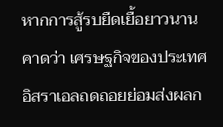หากการสู้รบยืดเยื้อยาวนาน คาดว่า เศรษฐกิจของประเทศอิสราเอลถดถอยย่อมส่งผลก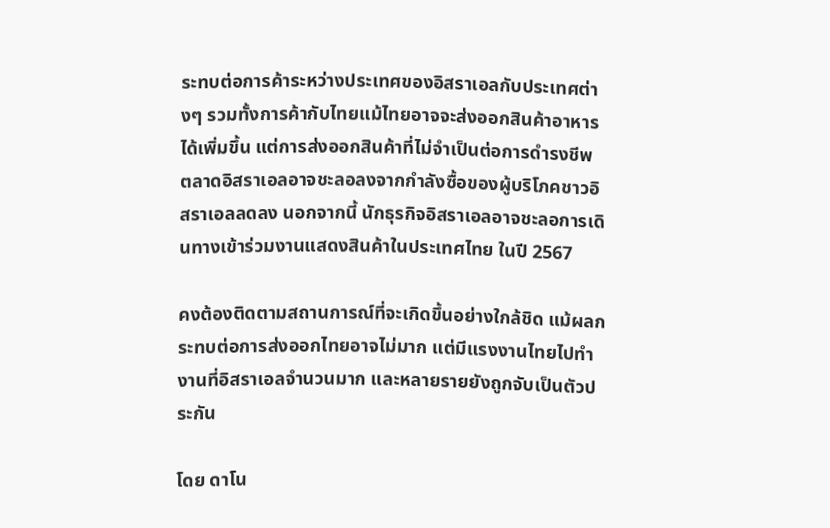ระทบต่อการค้าระหว่างประเทศของอิสราเอลกับประเทศต่างๆ รวมทั้งการค้ากับไทยแม้ไทยอาจจะส่งออกสินค้าอาหารได้เพิ่มขึ้น แต่การส่งออกสินค้าที่ไม่จำเป็นต่อการดำรงชีพ ตลาดอิสราเอลอาจชะลอลงจากกำลังซื้อของผู้บริโภคชาวอิสราเอลลดลง นอกจากนี้ นักธุรกิจอิสราเอลอาจชะลอการเดินทางเข้าร่วมงานแสดงสินค้าในประเทศไทย ในปี 2567

คงต้องติดตามสถานการณ์ที่จะเกิดขึ้นอย่างใกล้ชิด แม้ผลกระทบต่อการส่งออกไทยอาจไม่มาก แต่มีแรงงานไทยไปทำงานที่อิสราเอลจำนวนมาก และหลายรายยังถูกจับเป็นตัวประกัน

โดย ดาโน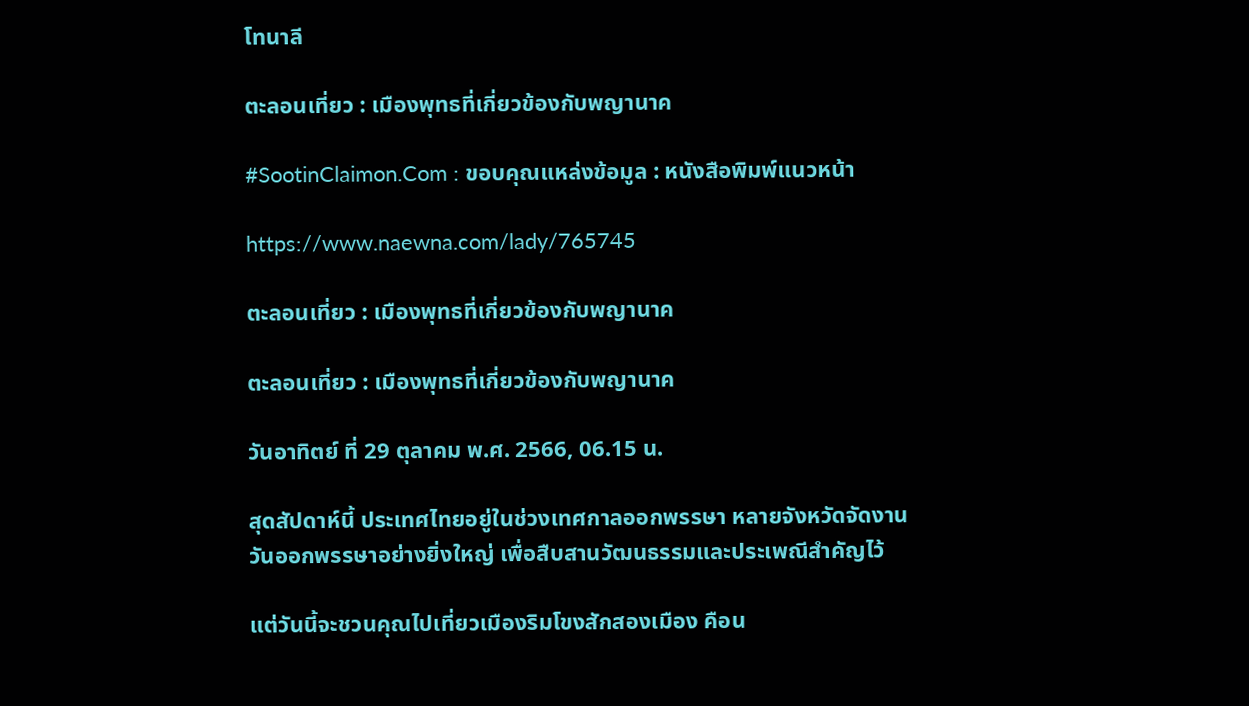โทนาลี

ตะลอนเที่ยว : เมืองพุทธที่เกี่ยวข้องกับพญานาค

#SootinClaimon.Com : ขอบคุณแหล่งข้อมูล : หนังสือพิมพ์แนวหน้า

https://www.naewna.com/lady/765745

ตะลอนเที่ยว : เมืองพุทธที่เกี่ยวข้องกับพญานาค

ตะลอนเที่ยว : เมืองพุทธที่เกี่ยวข้องกับพญานาค

วันอาทิตย์ ที่ 29 ตุลาคม พ.ศ. 2566, 06.15 น.

สุดสัปดาห์นี้ ประเทศไทยอยู่ในช่วงเทศกาลออกพรรษา หลายจังหวัดจัดงานวันออกพรรษาอย่างยิ่งใหญ่ เพื่อสืบสานวัฒนธรรมและประเพณีสำคัญไว้

แต่วันนี้จะชวนคุณไปเที่ยวเมืองริมโขงสักสองเมือง คือน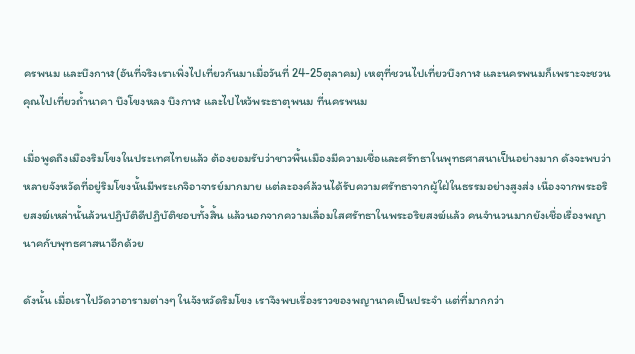ครพนม และบึงกาฬ(อันที่จริงเราเพิ่งไปเที่ยวกันมาเมื่อวันที่ 24-25ตุลาคม) เหตุที่ชวนไปเที่ยวบึงกาฬ และนครพนมก็เพราะจะชวนคุณไปเที่ยวถ้ำนาคา บึงโขงหลง บึงกาฬ และไปไหว้พระธาตุพนม ที่นครพนม

เมื่อพูดถึงเมืองริมโขงในประเทศไทยแล้ว ต้องยอมรับว่าชาวพื้นเมืองมีความเชื่อและศรัทธาในพุทธศาสนาเป็นอย่างมาก ดังจะพบว่าหลายจังหวัดที่อยู่ริมโขงนั้นมีพระเกจิอาจารย์มากมาย แต่ละองค์ล้วนได้รับความศรัทธาจากผู้ใฝ่ในธรรมอย่างสูงส่ง เนื่องจากพระอริยสงฆ์เหล่านั้นล้วนปฏิบัติดีปฏิบัติชอบทั้งสิ้น แล้วนอกจากความเลื่อมใสศรัทธาในพระอริยสงฆ์แล้ว คนจำนวนมากยังเชื่อเรื่องพญานาคกับพุทธศาสนาอีกด้วย

ดังนั้น เมื่อเราไปวัดวาอารามต่างๆ ในจังหวัดริมโขง เราจึงพบเรื่องราวของพญานาคเป็นประจำ แต่ที่มากกว่า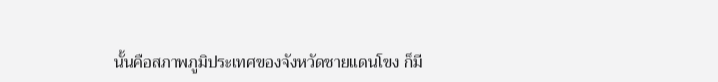นั้นคือสภาพภูมิประเทศของจังหวัดชายแดนโขง ก็มี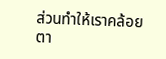ส่วนทำให้เราคล้อยตา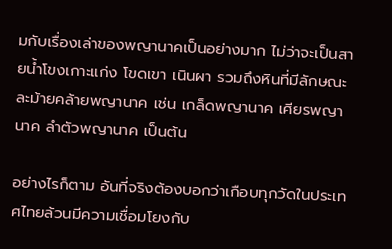มกับเรื่องเล่าของพญานาคเป็นอย่างมาก ไม่ว่าจะเป็นสายน้ำโขงเกาะแก่ง โขดเขา เนินผา รวมถึงหินที่มีลักษณะละม้ายคล้ายพญานาค เช่น เกล็ดพญานาค เศียรพญานาค ลำตัวพญานาค เป็นต้น

อย่างไรก็ตาม อันที่จริงต้องบอกว่าเกือบทุกวัดในประเทศไทยล้วนมีความเชื่อมโยงกับ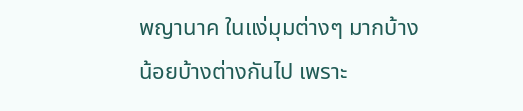พญานาค ในแง่มุมต่างๆ มากบ้างน้อยบ้างต่างกันไป เพราะ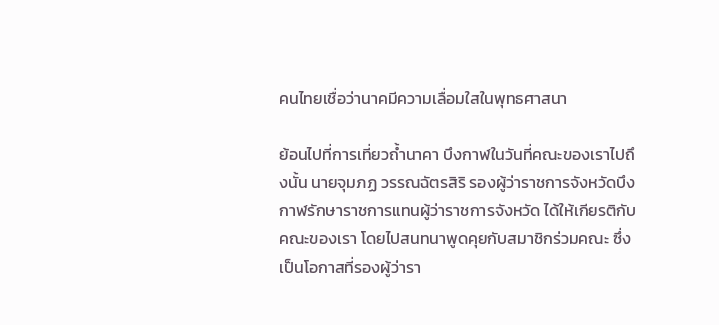คนไทยเชื่อว่านาคมีความเลื่อมใสในพุทธศาสนา

ย้อนไปที่การเที่ยวถ้ำนาคา บึงกาฬในวันที่คณะของเราไปถึงนั้น นายจุมภฏ วรรณฉัตรสิริ รองผู้ว่าราชการจังหวัดบึงกาฬรักษาราชการแทนผู้ว่าราชการจังหวัด ได้ให้เกียรติกับคณะของเรา โดยไปสนทนาพูดคุยกับสมาชิกร่วมคณะ ซึ่งเป็นโอกาสที่รองผู้ว่ารา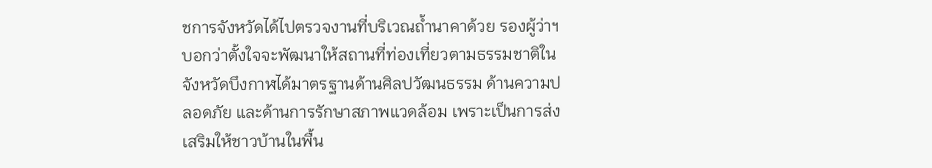ชการจังหวัดได้ไปตรวจงานที่บริเวณถ้ำนาคาด้วย รองผู้ว่าฯ บอกว่าตั้งใจจะพัฒนาให้สถานที่ท่องเที่ยวตามธรรมชาติในจังหวัดบึงกาฬได้มาตรฐานด้านศิลปวัฒนธรรม ด้านความปลอดภัย และด้านการรักษาสภาพแวดล้อม เพราะเป็นการส่งเสริมให้ชาวบ้านในพื้น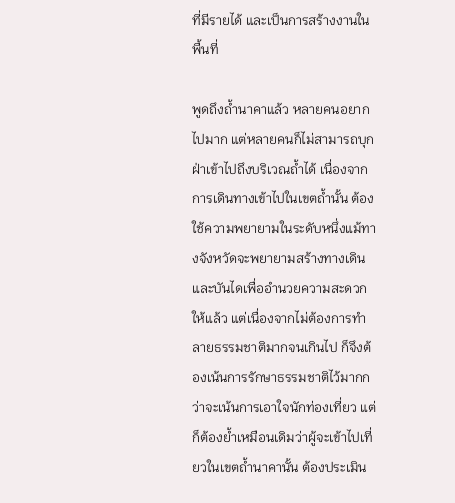ที่มีรายได้ และเป็นการสร้างงานในพื้นที่

พูดถึงถ้ำนาคาแล้ว หลายคนอยากไปมาก แต่หลายคนก็ไม่สามารถบุกฝ่าเข้าไปถึงบริเวณถ้ำได้ เนื่องจากการเดินทางเข้าไปในเขตถ้ำนั้น ต้องใช้ความพยายามในระดับหนึ่งแม้ทางจังหวัดจะพยายามสร้างทางเดิน และบันไดเพื่ออำนวยความสะดวกให้แล้ว แต่เนื่องจากไม่ต้องการทำลายธรรมชาติมากจนเกินไป ก็จึงต้องเน้นการรักษาธรรมชาติไว้มากกว่าจะเน้นการเอาใจนักท่องเที่ยว แต่ก็ต้องย้ำเหมือนเดิมว่าผู้จะเข้าไปเที่ยวในเขตถ้ำนาคานั้น ต้องประเมิน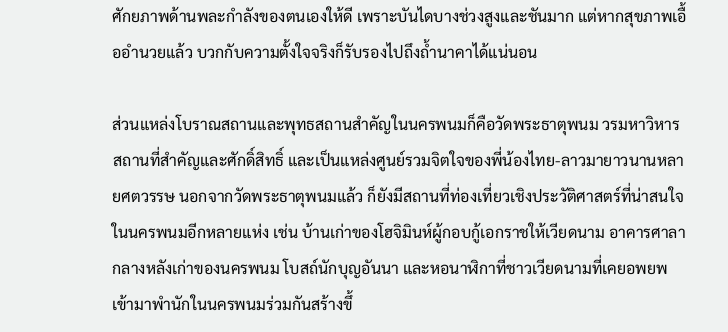ศักยภาพด้านพละกำลังของตนเองให้ดี เพราะบันไดบางช่วงสูงและชันมาก แต่หากสุขภาพเอื้ออำนวยแล้ว บวกกับความตั้งใจจริงก็รับรองไปถึงถ้ำนาคาได้แน่นอน

ส่วนแหล่งโบราณสถานและพุทธสถานสำคัญในนครพนมก็คือวัดพระธาตุพนม วรมหาวิหาร สถานที่สำคัญและศักดิ์สิทธิ์ และเป็นแหล่งศูนย์รวมจิตใจของพี่น้องไทย-ลาวมายาวนานหลายศตวรรษ นอกจากวัดพระธาตุพนมแล้ว ก็ยังมีสถานที่ท่องเที่ยวเชิงประวัติศาสตร์ที่น่าสนใจในนครพนมอีกหลายแห่ง เช่น บ้านเก่าของโฮจิมินห์ผู้กอบกู้เอกราชให้เวียดนาม อาคารศาลากลางหลังเก่าของนครพนม โบสถ์นักบุญอันนา และหอนาฬิกาที่ชาวเวียดนามที่เคยอพยพเข้ามาพำนักในนครพนมร่วมกันสร้างขึ้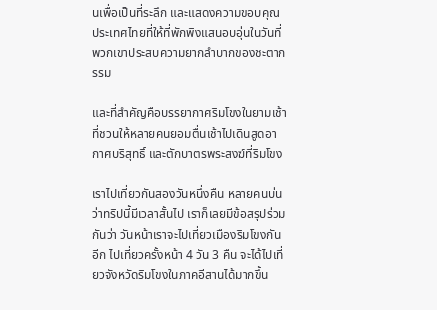นเพื่อเป็นที่ระลึก และแสดงความขอบคุณประเทศไทยที่ให้ที่พักพิงแสนอบอุ่นในวันที่พวกเขาประสบความยากลำบากของชะตากรรม

และที่สำคัญคือบรรยากาศริมโขงในยามเช้าที่ชวนให้หลายคนยอมตื่นเช้าไปเดินสูดอากาศบริสุทธิ์ และตักบาตรพระสงฆ์ที่ริมโขง

เราไปเที่ยวกันสองวันหนึ่งคืน หลายคนบ่นว่าทริปนี้มีเวลาสั้นไป เราก็เลยมีข้อสรุปร่วมกันว่า วันหน้าเราจะไปเที่ยวเมืองริมโขงกันอีก ไปเที่ยวครั้งหน้า 4 วัน 3 คืน จะได้ไปเที่ยวจังหวัดริมโขงในภาคอีสานได้มากขึ้น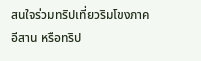สนใจร่วมทริปเที่ยวริมโขงภาคอีสาน หรือทริป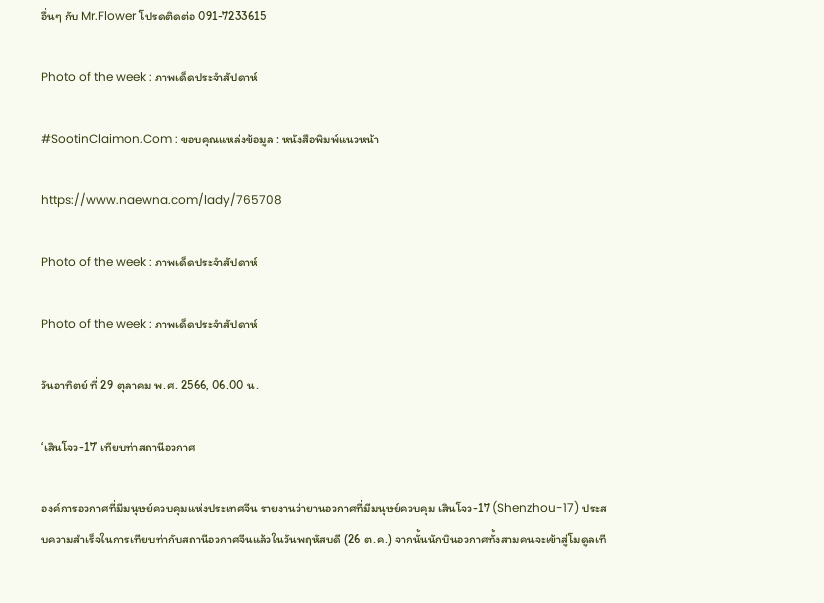อื่นๆ กับ Mr.Flower โปรดติดต่อ 091-7233615

Photo of the week : ภาพเด็ดประจำสัปดาห์

#SootinClaimon.Com : ขอบคุณแหล่งข้อมูล : หนังสือพิมพ์แนวหน้า

https://www.naewna.com/lady/765708

Photo of the week : ภาพเด็ดประจำสัปดาห์

Photo of the week : ภาพเด็ดประจำสัปดาห์

วันอาทิตย์ ที่ 29 ตุลาคม พ.ศ. 2566, 06.00 น.

‘เสินโจว-17’ เทียบท่าสถานีอวกาศ

องค์การอวกาศที่มีมนุษย์ควบคุมแห่งประเทศจีน รายงานว่ายานอวกาศที่มีมนุษย์ควบคุม เสินโจว-17 (Shenzhou-17) ประสบความสำเร็จในการเทียบท่ากับสถานีอวกาศจีนแล้วในวันพฤหัสบดี (26 ต.ค.) จากนั้นนักบินอวกาศทั้งสามคนจะเข้าสู่โมดูลเที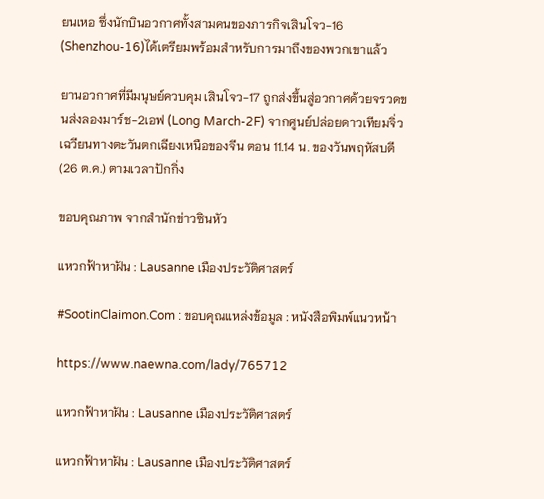ยนเหอ ซึ่งนักบินอวกาศทั้งสามคนของภารกิจเสินโจว-16 (Shenzhou-16)ได้เตรียมพร้อมสำหรับการมาถึงของพวกเขาแล้ว

ยานอวกาศที่มีมนุษย์ควบคุม เสินโจว-17 ถูกส่งขึ้นสู่อวกาศด้วยจรวดขนส่งลองมาร์ช-2เอฟ (Long March-2F) จากศูนย์ปล่อยดาวเทียมจิ่วเฉวียนทางตะวันตกเฉียงเหนือของจีน ตอน 11.14 น. ของวันพฤหัสบดี (26 ต.ค.) ตามเวลาปักกิ่ง

ขอบคุณภาพ จากสำนักข่าวซินหัว

แหวกฟ้าหาฝัน : Lausanne เมืองประวัติศาสตร์

#SootinClaimon.Com : ขอบคุณแหล่งข้อมูล : หนังสือพิมพ์แนวหน้า

https://www.naewna.com/lady/765712

แหวกฟ้าหาฝัน : Lausanne เมืองประวัติศาสตร์

แหวกฟ้าหาฝัน : Lausanne เมืองประวัติศาสตร์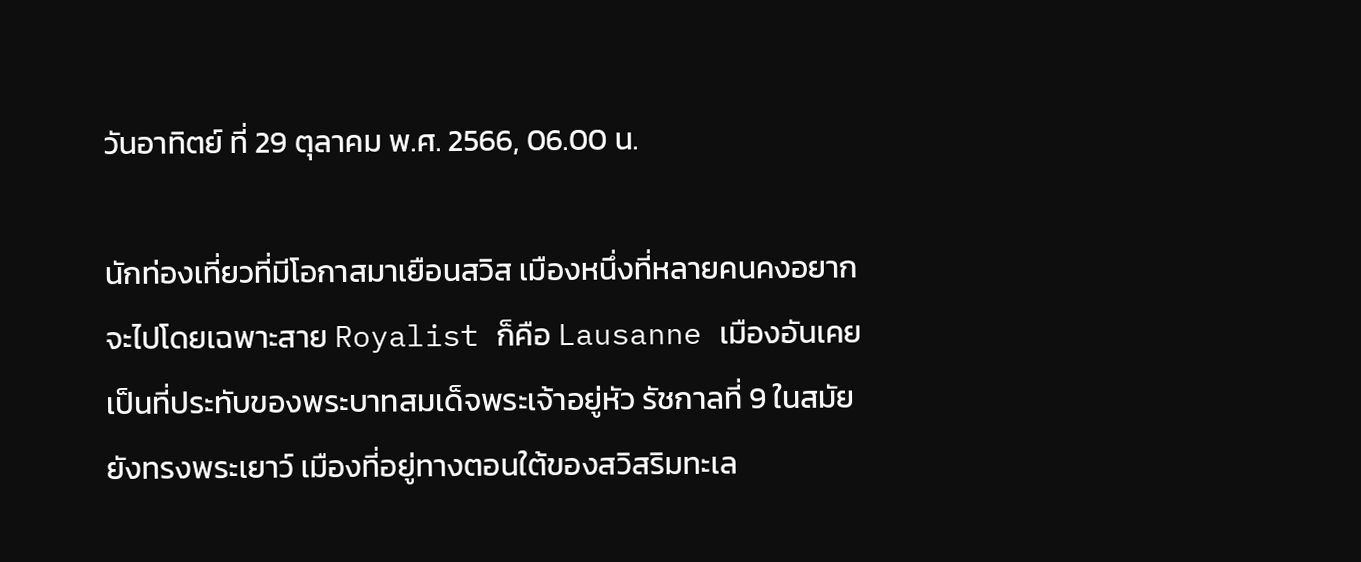วันอาทิตย์ ที่ 29 ตุลาคม พ.ศ. 2566, 06.00 น.

นักท่องเที่ยวที่มีโอกาสมาเยือนสวิส เมืองหนึ่งที่หลายคนคงอยากจะไปโดยเฉพาะสาย Royalist ก็คือ Lausanne เมืองอันเคยเป็นที่ประทับของพระบาทสมเด็จพระเจ้าอยู่หัว รัชกาลที่ 9 ในสมัยยังทรงพระเยาว์ เมืองที่อยู่ทางตอนใต้ของสวิสริมทะเล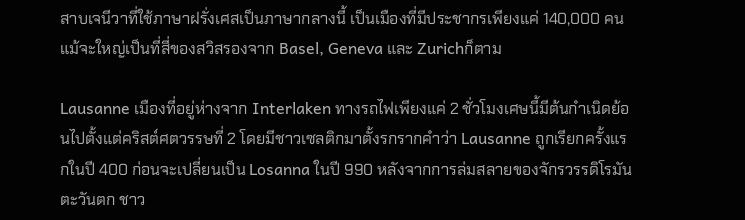สาบเจนีวาที่ใช้ภาษาฝรั่งเศสเป็นภาษากลางนี้ เป็นเมืองที่มีประชากรเพียงแค่ 140,000 คนแม้จะใหญ่เป็นที่สี่ของสวิสรองจาก Basel, Geneva และ Zurichก็ตาม

Lausanne เมืองที่อยู่ห่างจาก Interlaken ทางรถไฟเพียงแค่ 2 ชั่วโมงเศษนี้มีต้นกำเนิดย้อนไปตั้งแต่คริสต์ศตวรรษที่ 2 โดยมีชาวเซลติกมาตั้งรกรากคำว่า Lausanne ถูกเรียกครั้งแรกในปี 400 ก่อนจะเปลี่ยนเป็น Losanna ในปี 990 หลังจากการล่มสลายของจักรวรรดิโรมันตะวันตก ชาว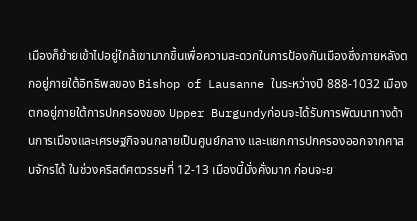เมืองก็ย้ายเข้าไปอยู่ใกล้เขามากขึ้นเพื่อความสะดวกในการป้องกันเมืองซึ่งภายหลังตกอยู่ภายใต้อิทธิพลของ Bishop of Lausanne ในระหว่างปี 888-1032 เมืองตกอยู่ภายใต้การปกครองของ Upper Burgundyก่อนจะได้รับการพัฒนาทางด้านการเมืองและเศรษฐกิจจนกลายเป็นศูนย์กลาง และแยกการปกครองออกจากศาสนจักรได้ ในช่วงคริสต์ศตวรรษที่ 12-13 เมืองนี้มั่งคั่งมาก ก่อนจะย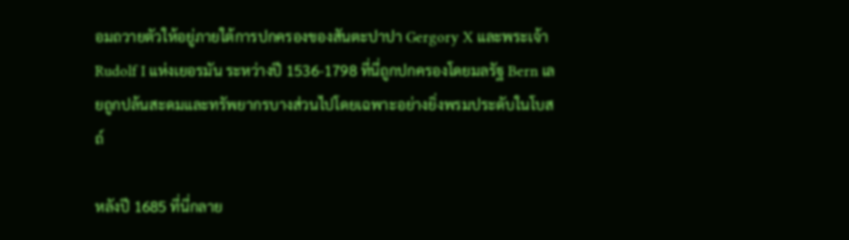อมถวายตัวให้อยู่ภายใต้การปกครองของสันตะปาปา Gergory X และพระเจ้า Rudolf I แห่งเยอรมัน ระหว่างปี 1536-1798 ที่นี่ถูกปกครองโดยมลรัฐ Bern เลยถูกปล้นสะดมและทรัพยากรบางส่วนไปโดยเฉพาะอย่างยิ่งพรมประดับในโบสถ์

หลังปี 1685 ที่นี่กลาย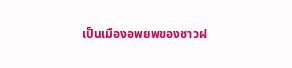เป็นเมืองอพยพของชาวฝ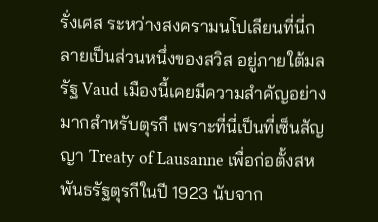รั่งเศส ระหว่างสงครามนโปเลียนที่นี่กลายเป็นส่วนหนึ่งของสวิส อยู่ภายใต้มลรัฐ Vaud เมืองนี้เคยมีความสำคัญอย่างมากสำหรับตุรกี เพราะที่นี่เป็นที่เซ็นสัญญา Treaty of Lausanne เพื่อก่อตั้งสหพันธรัฐตุรกีในปี 1923 นับจาก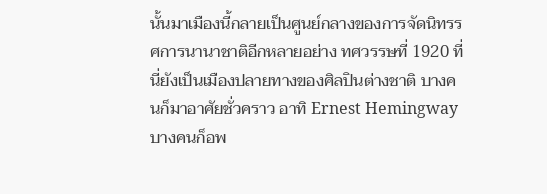นั้นมาเมืองนี้กลายเป็นศูนย์กลางของการจัดนิทรรศการนานาชาติอีกหลายอย่าง ทศวรรษที่ 1920 ที่นี่ยังเป็นเมืองปลายทางของศิลปินต่างชาติ บางคนก็มาอาศัยชั่วคราว อาทิ Ernest Hemingway บางคนก็อพ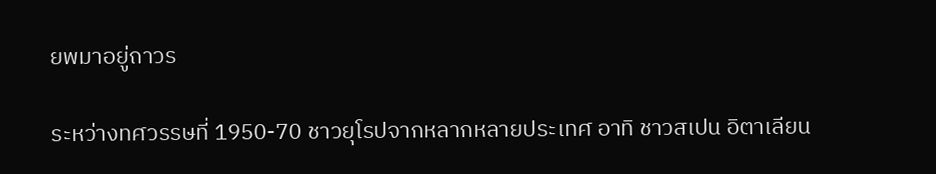ยพมาอยู่ถาวร

ระหว่างทศวรรษที่ 1950-70 ชาวยุโรปจากหลากหลายประเทศ อาทิ ชาวสเปน อิตาเลียน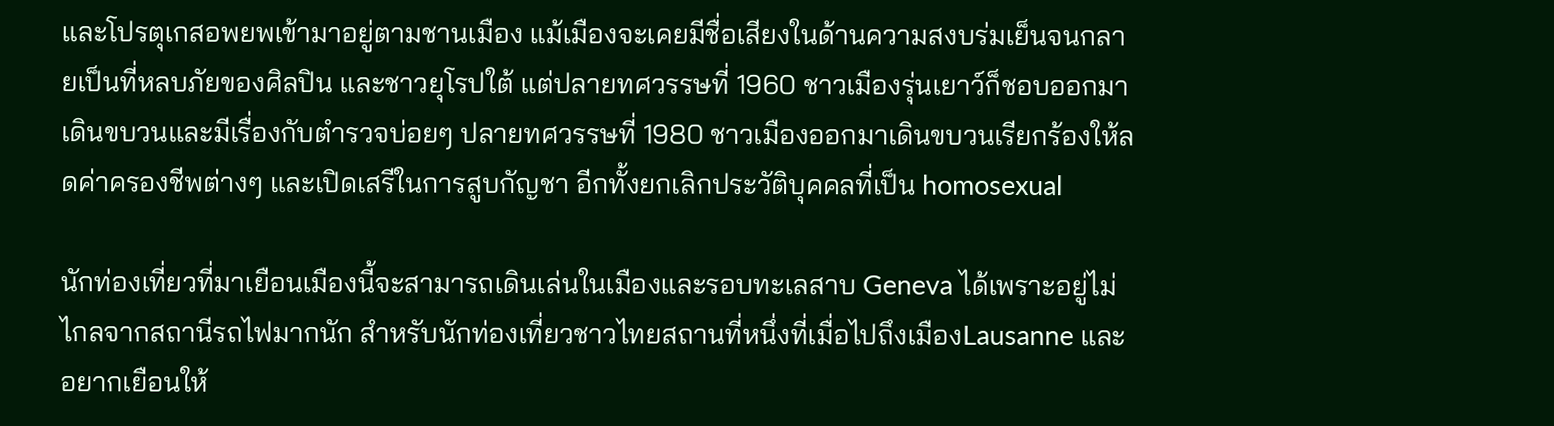และโปรตุเกสอพยพเข้ามาอยู่ตามชานเมือง แม้เมืองจะเคยมีชื่อเสียงในด้านความสงบร่มเย็นจนกลายเป็นที่หลบภัยของศิลปิน และชาวยุโรปใต้ แต่ปลายทศวรรษที่ 1960 ชาวเมืองรุ่นเยาว์ก็ชอบออกมาเดินขบวนและมีเรื่องกับตำรวจบ่อยๆ ปลายทศวรรษที่ 1980 ชาวเมืองออกมาเดินขบวนเรียกร้องให้ลดค่าครองชีพต่างๆ และเปิดเสรีในการสูบกัญชา อีกทั้งยกเลิกประวัติบุคคลที่เป็น homosexual

นักท่องเที่ยวที่มาเยือนเมืองนี้จะสามารถเดินเล่นในเมืองและรอบทะเลสาบ Geneva ได้เพราะอยู่ไม่ไกลจากสถานีรถไฟมากนัก สำหรับนักท่องเที่ยวชาวไทยสถานที่หนึ่งที่เมื่อไปถึงเมืองLausanne และอยากเยือนให้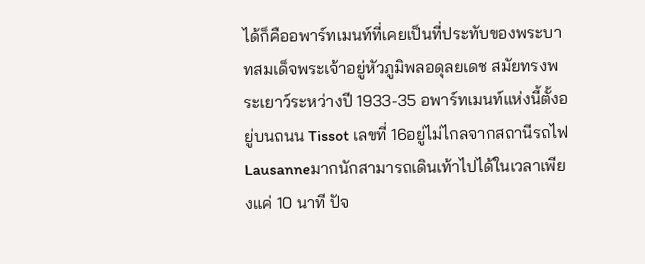ได้ก็คืออพาร์ทเมนท์ที่เคยเป็นที่ประทับของพระบาทสมเด็จพระเจ้าอยู่หัวภูมิพลอดุลยเดช สมัยทรงพระเยาว์ระหว่างปี 1933-35 อพาร์ทเมนท์แห่งนี้ตั้งอยู่บนถนน Tissot เลขที่ 16อยู่ไม่ไกลจากสถานีรถไฟ Lausanneมากนักสามารถเดินเท้าไปได้ในเวลาเพียงแค่ 10 นาที ปัจ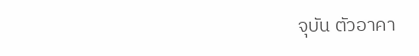จุบัน ตัวอาคา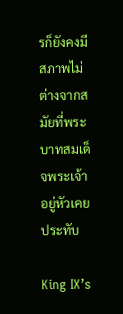รก็ยังคงมีสภาพไม่ต่างจากสมัยที่พระบาทสมเด็จพระเจ้าอยู่หัวเคยประทับ

King IX’s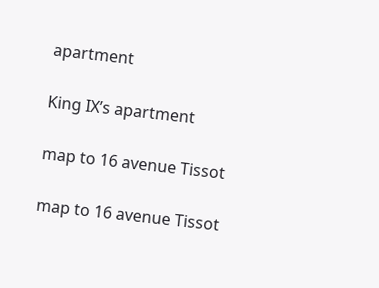apartment

King IX’s apartment

map to 16 avenue Tissot

map to 16 avenue Tissot